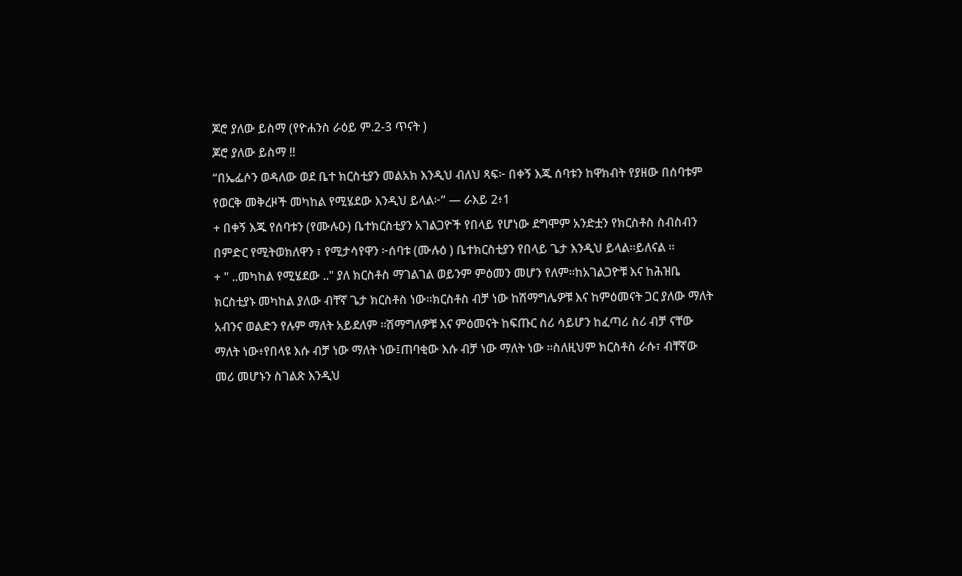ጆሮ ያለው ይስማ (የዮሐንስ ራዕይ ም.2-3 ጥናት )
ጆሮ ያለው ይስማ !!
“በኤፌሶን ወዳለው ወደ ቤተ ክርስቲያን መልአክ እንዲህ ብለህ ጻፍ፦ በቀኝ እጁ ሰባቱን ከዋክብት የያዘው በሰባቱም የወርቅ መቅረዞች መካከል የሚሄደው እንዲህ ይላል፦” — ራእይ 2፥1
+ በቀኝ እጁ የሰባቱን (የሙሉዑ) ቤተክርስቲያን አገልጋዮች የበላይ የሆነው ደግሞም አንድቷን የክርስቶስ ስብስብን በምድር የሚትወክለዋን ፣ የሚታሳየዋን ፦ሰባቱ (ሙሉዕ ) ቤተክርስቲያን የበላይ ጌታ እንዲህ ይላል።ይለናል ።
+ " ..መካከል የሚሄደው .." ያለ ክርስቶስ ማገልገል ወይንም ምዕመን መሆን የለም።ከአገልጋዮቹ እና ከሕዝቤ ክርስቲያኑ መካከል ያለው ብቸኛ ጌታ ክርስቶስ ነው።ክርስቶስ ብቻ ነው ከሽማግሌዎቹ እና ከምዕመናት ጋር ያለው ማለት አብንና ወልድን የሉም ማለት አይደለም ።ሽማግለዎቹ እና ምዕመናት ከፍጡር ስሪ ሳይሆን ከፈጣሪ ስሪ ብቻ ናቸው ማለት ነው፥የበላዩ እሱ ብቻ ነው ማለት ነው፤ጠባቂው እሱ ብቻ ነው ማለት ነው ።ስለዚህም ክርስቶስ ራሱ፣ ብቸኛው መሪ መሆኑን ስገልጽ እንዲህ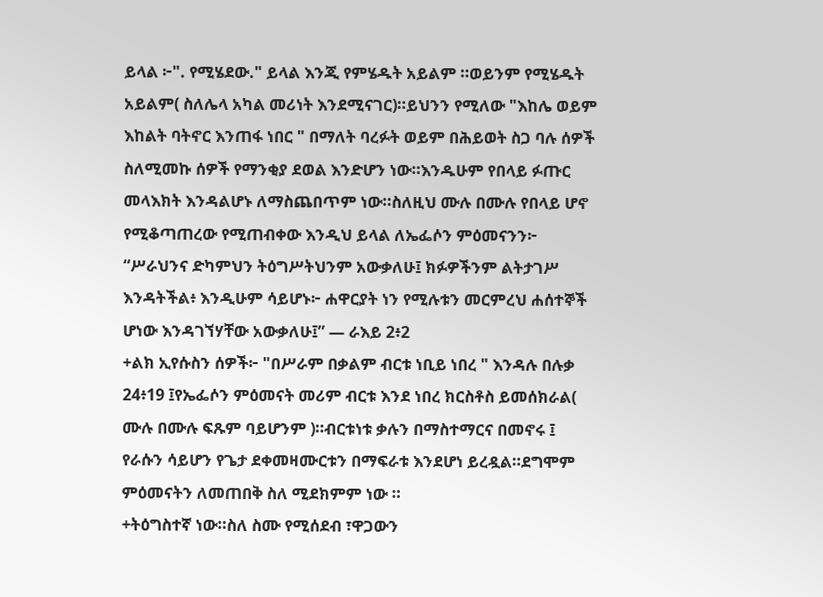ይላል ፦". የሚሄደው." ይላል እንጂ የምሄዱት አይልም ።ወይንም የሚሄዱት አይልም( ስለሌላ አካል መሪነት እንደሚናገር)።ይህንን የሚለው "እከሌ ወይም እከልት ባትኖር እንጠፋ ነበር " በማለት ባረፉት ወይም በሕይወት ስጋ ባሉ ሰዎች ስለሚመኩ ሰዎች የማንቂያ ደወል እንድሆን ነው።እንዱሁም የበላይ ፉጡር መላእክት እንዳልሆኑ ለማስጨበጥም ነው።ስለዚህ ሙሉ በሙሉ የበላይ ሆኖ የሚቆጣጠረው የሚጠብቀው እንዲህ ይላል ለኤፌሶን ምዕመናንን፦
“ሥራህንና ድካምህን ትዕግሥትህንም አውቃለሁ፤ ክፉዎችንም ልትታገሥ እንዳትችል፥ እንዲሁም ሳይሆኑ፦ ሐዋርያት ነን የሚሉቱን መርምረህ ሐሰተኞች ሆነው እንዳገኘሃቸው አውቃለሁ፤” — ራእይ 2፥2
+ልክ ኢየሱስን ሰዎች፦ "በሥራም በቃልም ብርቱ ነቢይ ነበረ " እንዳሉ በሉቃ 24፥19 ፤የኤፌሶን ምዕመናት መሪም ብርቱ እንደ ነበረ ክርስቶስ ይመሰክራል( ሙሉ በሙሉ ፍጹም ባይሆንም )።ብርቱነቱ ቃሉን በማስተማርና በመኖሩ ፤ የራሱን ሳይሆን የጌታ ደቀመዛሙርቱን በማፍራቱ እንደሆነ ይረዷል።ደግሞም ምዕመናትን ለመጠበቅ ስለ ሚደክምም ነው ።
+ትዕግስተኛ ነው።ስለ ስሙ የሚሰደብ ፣ዋጋውን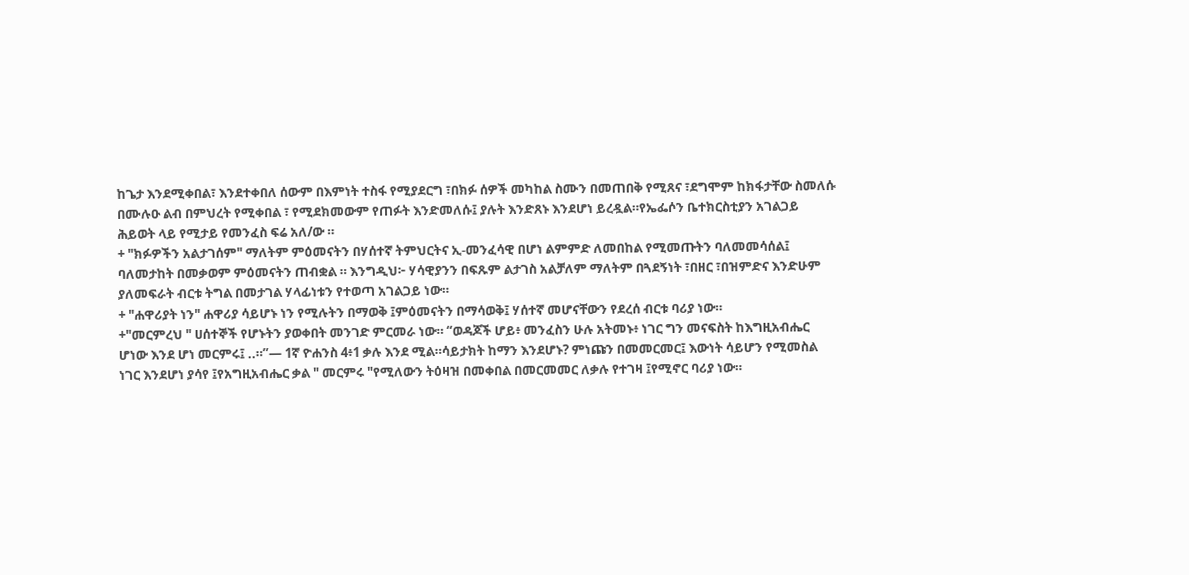ከጌታ እንደሚቀበል፣ እንደተቀበለ ሰውም በእምነት ተስፋ የሚያደርግ ፣በክፉ ሰዎች መካከል ስሙን በመጠበቅ የሚጸና ፣ደግሞም ከክፋታቸው ስመለሱ በሙሉዑ ልብ በምህረት የሚቀበል ፣ የሚደክመውም የጠፉት እንድመለሱ፤ ያሉት እንድጸኑ እንደሆነ ይረዷል።የኤፌሶን ቤተክርስቲያን አገልጋይ ሕይወት ላይ የሚታይ የመንፈስ ፍሬ አለ/ው ።
+ "ክፉዎችን አልታገሰም" ማለትም ምዕመናትን በሃሰተኛ ትምህርትና ኢ-መንፈሳዊ በሆነ ልምምድ ለመበከል የሚመጡትን ባለመመሳሰል፤ ባለመታከት በመቃወም ምዕመናትን ጠብቋል ። እንግዲህ፦ ሃሳዊያንን በፍጹም ልታገስ አልቻለም ማለትም በጓደኝነት ፣በዘር ፣በዝምድና እንድሁም ያለመፍራት ብርቱ ትግል በመታገል ሃላፊነቱን የተወጣ አገልጋይ ነው።
+ "ሐዋሪያት ነን" ሐዋሪያ ሳይሆኑ ነን የሚሉትን በማወቅ ፤ምዕመናትን በማሳወቅ፤ ሃሰተኛ መሆናቸውን የደረሰ ብርቱ ባሪያ ነው።
+"መርምረህ " ሀሰተኞች የሆኑትን ያወቀበት መንገድ ምርመራ ነው። “ወዳጆች ሆይ፥ መንፈስን ሁሉ አትመኑ፥ ነገር ግን መናፍስት ከእግዚአብሔር ሆነው እንደ ሆነ መርምሩ፤ ..።”— 1ኛ ዮሐንስ 4፥1 ቃሉ እንደ ሚል።ሳይታክት ከማን እንደሆኑ? ምነጩን በመመርመር፤ እውነት ሳይሆን የሚመስል ነገር እንደሆነ ያሳየ ፤የአግዚአብሔር ቃል " መርምሩ "የሚለውን ትዕዛዝ በመቀበል በመርመመር ለቃሉ የተገዛ ፤የሚኖር ባሪያ ነው።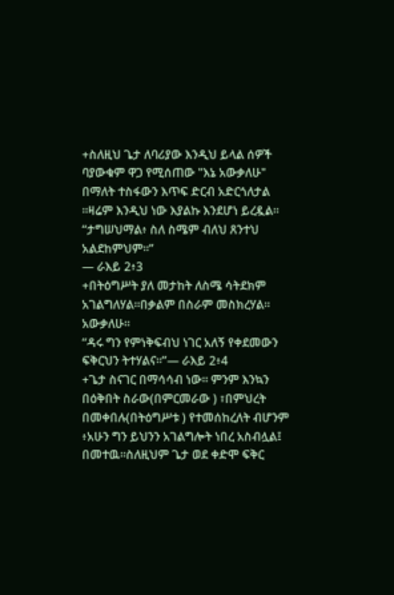+ስለዚህ ጌታ ለባሪያው እንዲህ ይላል ሰዎች ባያውቁም ዋጋ የሚሰጠው "እኔ አውቃለሁ" በማለት ተስፋውን እጥፍ ድርብ አድርጎለታል ።ዛሬም እንዲህ ነው እያልኩ እንደሆነ ይረዷል።
“ታግሠህማል፥ ስለ ስሜም ብለህ ጸንተህ አልደከምህም።”
— ራእይ 2፥3
+በትዕግሥት ያለ መታከት ለስሜ ሳትደክም አገልግለሃል።በቃልም በስራም መስክረሃል። አውቃለሁ።
“ዳሩ ግን የምነቅፍብህ ነገር አለኝ የቀደመውን ፍቅርህን ትተሃልና።”— ራእይ 2፥4
+ጌታ ስናገር በማሳሳብ ነው። ምንም እንኳን በዕቅበት ስራው(በምርመራው ) ፣በምህረት በመቀበሉ(በትዕግሥቱ ) የተመሰከረለት ብሆንም ፥አሁን ግን ይህንን አገልግሎት ነበረ አስብሏል፤ በመተዉ።ስለዚህም ጌታ ወደ ቀድሞ ፍቅር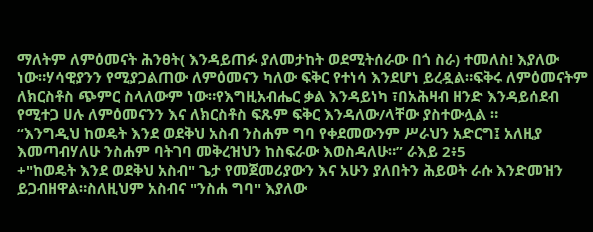ማለትም ለምዕመናት ሕንፀት( እንዳይጠፉ ያለመታከት ወደሚትሰራው በጎ ስራ) ተመለስ! እያለው ነው።ሃሳዊያንን የሚያጋልጠው ለምዕመናን ካለው ፍቅር የተነሳ እንደሆነ ይረዷል።ፍቅሩ ለምዕመናትም ለክርስቶስ ጭምር ስላለውም ነው።የእግዚአብሔር ቃል እንዳይነካ ፣በአሕዛብ ዘንድ እንዳይሰደብ የሚተጋ ሀሉ ለምዕመናንን እና ለክርስቶስ ፍጹም ፍቅር እንዳለው/ላቸው ያስተውሏል ።
“እንግዲህ ከወዴት እንደ ወደቅህ አስብ ንስሐም ግባ የቀደመውንም ሥራህን አድርግ፤ አለዚያ እመጣብሃለሁ ንስሐም ባትገባ መቅረዝህን ከስፍራው እወስዳለሁ።” ራእይ 2፥5
+"ከወዴት እንደ ወደቅህ አስብ" ጌታ የመጀመሪያውን እና አሁን ያለበትን ሕይወት ራሱ እንድመዝን ይጋብዘዋል።ስለዚህም አስብና "ንስሐ ግባ" እያለው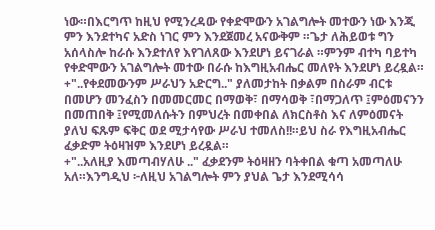ነው።በእርግጥ ከዚህ የሚንረዳው የቀድሞውን አገልግሎት መተውን ነው እንጂ ምን እንደተካና አድስ ነገር ምን እንደጀመረ አናውቅም ።ጌታ ለሕይወቱ ግን አሰላስሎ ከራሱ እንደተለየ እየገለጸው እንደሆነ ይናገራል ።ምንም ብተካ ባይተካ የቀድሞውን አገልግሎት መተው በራሱ ከእግዚአብሔር መለየት እንደሆነ ይረዷል።
+"..የቀደመውንም ሥራህን አድርግ.." ያለመታከት በቃልም በስራም ብርቱ በመሆን መንፈስን በመመርመር በማወቅ፣ በማሳወቅ ፣በማጋለጥ ፤ምዕመናንን በመጠበቅ ፤የሚመለሱትን በምህረት በመቀበል ለክርስቶስ እና ለምዕመናት ያለህ ፍጹም ፍቅር ወደ ሚታሳየው ሥራህ ተመለስ!!።ይህ ስራ የእግዚአብሔር ፈቃድም ትዕዛዝም እንደሆነ ይረዷል።
+"..አለዚያ እመጣብሃለሁ .." ፈቃደንም ትዕዛዘን ባትቀበል ቁጣ አመጣለሁ አለ።እንግዲህ ፦ለዚህ አገልግሎት ምን ያህል ጌታ እንደሚሳሳ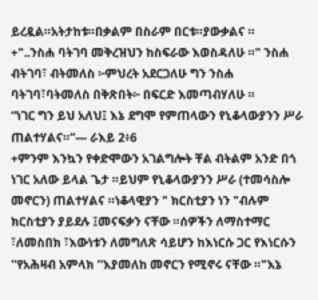ይረዷል።አትታከቱ።በቃልም በስራም በርቱ።ያውቃልና ።
+"..ንስሐ ባትገባ መቅረዝህን ከስፍራው እወስዳለሁ ።" ንስሐ ብትገባ፣ ብትመለስ ፦ምህረት አደርጋለሁ ግን ንስሐ ባትገባ፣ባትመለስ በቅጽበት፦ በፍርድ እመጣብሃለሁ ።
“ነገር ግን ይህ አለህ፤ እኔ ደግሞ የምጠላውን የኒቆላውያንን ሥራ ጠልተሃልና።”— ራእይ 2፥6
+ምንም እንኳን የቀድሞውን አገልግሎት ቸል ብትልም አንድ በጎ ነገር አለው ይላል ጌታ ።ይህም የኒቆላውያንን ሥራ (ተመሳስሎ መኖርን) ጠልተሃልና ።ነቆላዊያን " ክርስቲያን ነን "ብሉም ክርስቲያን ያይደሉ ፤መናፍቃን ናቸው ።ሰዎችን ለማስተማር ፣ለመስበክ ፣እውነቱን ለመግለጽ ሳይሆን ከእነርሱ ጋር የእነርሱን ''የአሕዛብ አምላክ ''እያመለከ መኖርን የሚኖሩ ናቸው ።"እኔ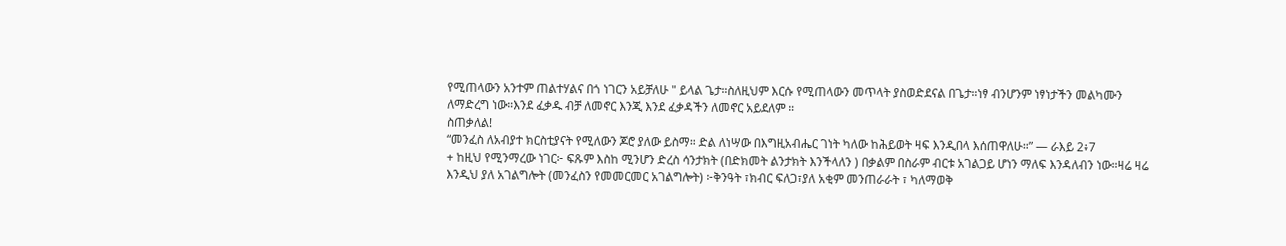የሚጠላውን አንተም ጠልተሃልና በጎ ነገርን አይቻለሁ " ይላል ጌታ።ስለዚህም እርሱ የሚጠላውን መጥላት ያስወድደናል በጌታ።ነፃ ብንሆንም ነፃነታችን መልካሙን ለማድረግ ነው።እንደ ፈቃዱ ብቻ ለመኖር እንጂ እንደ ፈቃዳችን ለመኖር አይደለም ።
ስጠቃለል!
“መንፈስ ለአብያተ ክርስቲያናት የሚለውን ጆሮ ያለው ይስማ። ድል ለነሣው በእግዚአብሔር ገነት ካለው ከሕይወት ዛፍ እንዲበላ እሰጠዋለሁ።” — ራእይ 2፥7
+ ከዚህ የሚንማረው ነገር፦ ፍጹም እስከ ሚንሆን ድረስ ሳንታክት (በድክመት ልንታክት እንችላለን ) በቃልም በስራም ብርቱ አገልጋይ ሆነን ማለፍ እንዳለብን ነው።ዛሬ ዛሬ እንዲህ ያለ አገልግሎት (መንፈስን የመመርመር አገልግሎት) ፦ቅንዓት ፣ክብር ፍለጋ፣ያለ አቂም መንጠራራት ፣ ካለማወቅ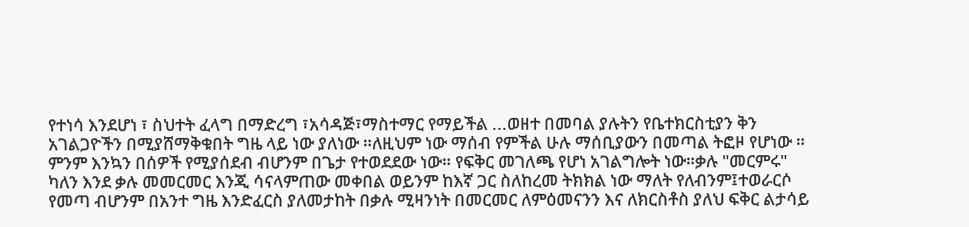የተነሳ እንደሆነ ፣ ስህተት ፈላግ በማድረግ ፣አሳዳጅ፣ማስተማር የማይችል ...ወዘተ በመባል ያሉትን የቤተክርስቲያን ቅን አገልጋዮችን በሚያሸማቅቁበት ግዜ ላይ ነው ያለነው ።ለዚህም ነው ማሰብ የምችል ሁሉ ማሰቢያውን በመጣል ትፎዞ የሆነው ።
ምንም እንኳን በሰዎች የሚያሰደብ ብሆንም በጌታ የተወደደው ነው። የፍቅር መገለጫ የሆነ አገልግሎት ነው።ቃሉ "መርምሩ" ካለን እንደ ቃሉ መመርመር እንጂ ሳናላምጠው መቀበል ወይንም ከእኛ ጋር ስለከረመ ትክክል ነው ማለት የለብንም፤ተወራርሶ የመጣ ብሆንም በአንተ ግዜ እንድፈርስ ያለመታከት በቃሉ ሚዛንነት በመርመር ለምዕመናንን እና ለክርስቶስ ያለህ ፍቅር ልታሳይ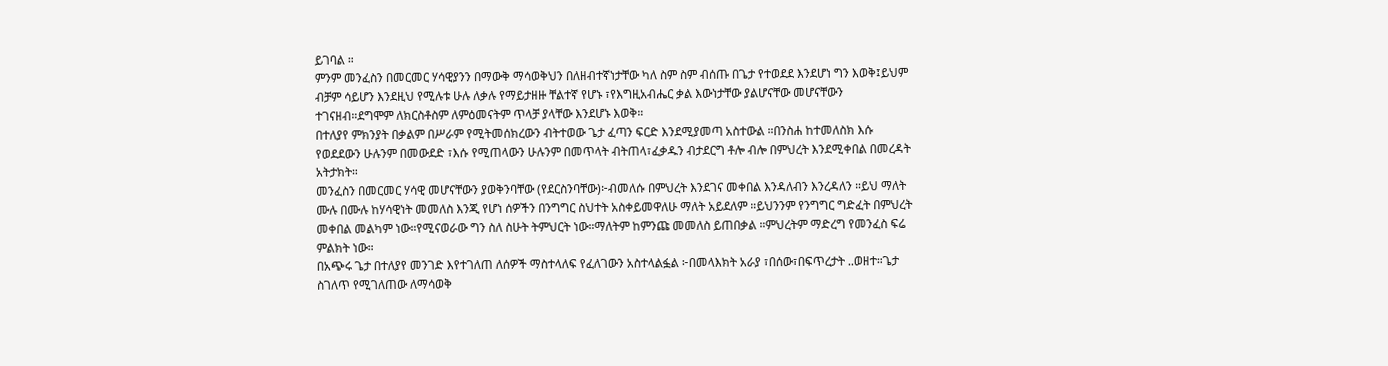ይገባል ።
ምንም መንፈስን በመርመር ሃሳዊያንን በማውቅ ማሳወቅህን በለዘብተኛነታቸው ካለ ስም ስም ብሰጡ በጌታ የተወደደ እንደሆነ ግን እወቅ፤ይህም ብቻም ሳይሆን እንደዚህ የሚሉቱ ሁሉ ለቃሉ የማይታዘዙ ቸልተኛ የሆኑ ፣የእግዚአብሔር ቃል እውነታቸው ያልሆናቸው መሆናቸውን ተገናዘብ።ደግሞም ለክርስቶስም ለምዕመናትም ጥላቻ ያላቸው እንደሆኑ እወቅ።
በተለያየ ምክንያት በቃልም በሥራም የሚትመሰክረውን ብትተወው ጌታ ፈጣን ፍርድ እንደሚያመጣ አስተውል ።በንስሐ ከተመለስክ እሱ የወደደውን ሁሉንም በመውደድ ፣እሱ የሚጠላውን ሁሉንም በመጥላት ብትጠላ፣ፈቃዱን ብታደርግ ቶሎ ብሎ በምህረት እንደሚቀበል በመረዳት አትታክት።
መንፈስን በመርመር ሃሳዊ መሆናቸውን ያወቅንባቸው (የደርስንባቸው)፦ብመለሱ በምህረት እንደገና መቀበል እንዳለብን እንረዳለን ።ይህ ማለት ሙሉ በሙሉ ከሃሳዊነት መመለስ እንጂ የሆነ ሰዎችን በንግግር ስህተት አስቀይመዋለሁ ማለት አይደለም ።ይህንንም የንግግር ግድፈት በምህረት መቀበል መልካም ነው።የሚናወራው ግን ስለ ስሁት ትምህርት ነው።ማለትም ከምንጩ መመለስ ይጠበቃል ።ምህረትም ማድረግ የመንፈስ ፍሬ ምልክት ነው።
በአጭሩ ጌታ በተለያየ መንገድ እየተገለጠ ለሰዎች ማስተላለፍ የፈለገውን አስተላልፏል ፦በመላእክት አራያ ፣በሰው፣በፍጥረታት ..ወዘተ።ጌታ ስገለጥ የሚገለጠው ለማሳወቅ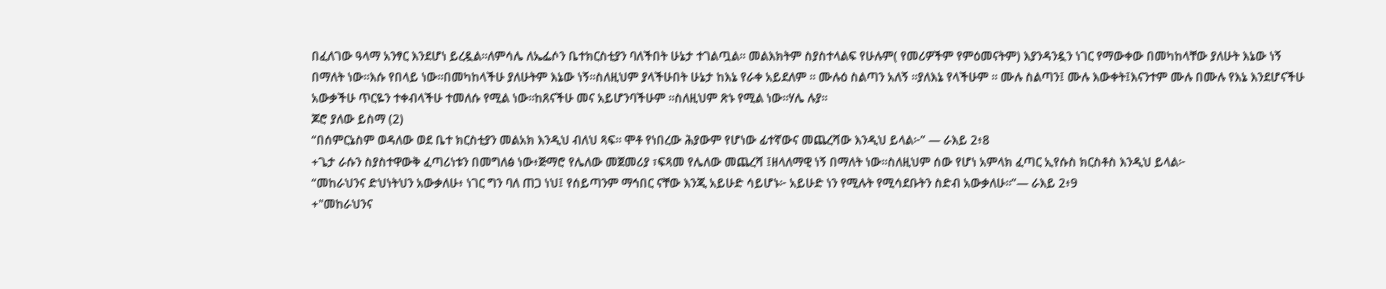በፈለገው ዓላማ አንፃር እንደሆነ ይረዷል።ለምሳሌ ለኤፌሶን ቤተክርስቲያን ባለችበት ሁኔታ ተገልጧል። መልእክትም ስያስተላልፍ የሁሉም( የመሪዎችም የምዕመናትም) እያንዳንዷን ነገር የማውቀው በመካከላቸው ያለሁት እኔው ነኝ በማለት ነው።እሱ የበላይ ነው።በመካከላችሁ ያለሁትም እኔው ነኝ።ስለዚህም ያላችሁበት ሁኔታ ከእኔ የራቀ አይደለም ። ሙሉዕ ስልጣን አለኝ ።ያለእኔ የላችሁም ። ሙሉ ስልጣን፤ ሙሉ እውቀት፤እናንተም ሙሉ በሙሉ የእኔ እንደሆናችሁ አውቃችሁ ጥርዬን ተቀብላችሁ ተመለሱ የሚል ነው።ከጸናችሁ መና አይሆንባችሁም ።ስለዚህም ጽኑ የሚል ነው።ሃሌ ሉያ።
ጆሮ ያለው ይስማ (2)
“በሰምርኔስም ወዳለው ወደ ቤተ ክርስቲያን መልአክ እንዲህ ብለህ ጻፍ። ሞቶ የነበረው ሕያውም የሆነው ፊተኛውና መጨረሻው እንዲህ ይላል፦” — ራእይ 2፥8
+ጌታ ራሱን ስያስተዋውቅ ፈጣሪነቱን በመግለፅ ነው፥ጅማሮ የሌለው መጀመሪያ ፣ፍጻመ የሌለው መጨረሻ ፤ዘላለማዊ ነኝ በማለት ነው።ስለዚህም ሰው የሆነ አምላክ ፈጣር ኢየሱስ ክርስቶስ እንዲህ ይላል፦
“መከራህንና ድህነትህን አውቃለሁ፥ ነገር ግን ባለ ጠጋ ነህ፤ የሰይጣንም ማኅበር ናቸው እንጂ አይሁድ ሳይሆኑ፦ አይሁድ ነን የሚሉት የሚሳደቡትን ስድብ አውቃለሁ።”— ራእይ 2፥9
+"መከራህንና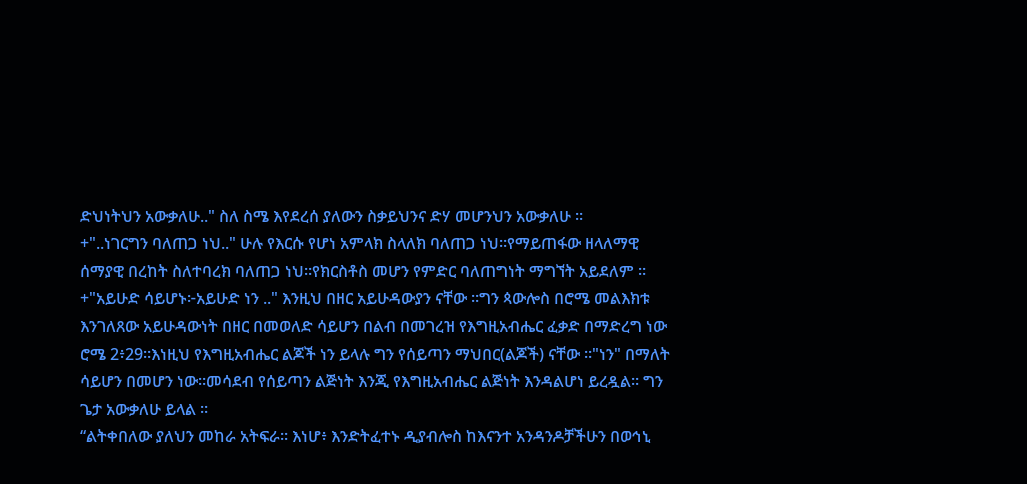ድህነትህን አውቃለሁ.." ስለ ስሜ እየደረሰ ያለውን ስቃይህንና ድሃ መሆንህን አውቃለሁ ።
+"..ነገርግን ባለጠጋ ነህ.." ሁሉ የእርሱ የሆነ አምላክ ስላለክ ባለጠጋ ነህ።የማይጠፋው ዘላለማዊ ሰማያዊ በረከት ስለተባረክ ባለጠጋ ነህ።የክርስቶስ መሆን የምድር ባለጠግነት ማግኘት አይደለም ።
+"አይሁድ ሳይሆኑ፦አይሁድ ነን .." እንዚህ በዘር አይሁዳውያን ናቸው ።ግን ጳውሎስ በሮሜ መልእክቱ እንገለጸው አይሁዳውነት በዘር በመወለድ ሳይሆን በልብ በመገረዝ የእግዚአብሔር ፈቃድ በማድረግ ነው ሮሜ 2፥29።እነዚህ የእግዚአብሔር ልጆች ነን ይላሉ ግን የሰይጣን ማህበር(ልጆች) ናቸው ።"ነን" በማለት ሳይሆን በመሆን ነው።መሳደብ የሰይጣን ልጅነት እንጂ የእግዚአብሔር ልጅነት እንዳልሆነ ይረዷል። ግን ጌታ አውቃለሁ ይላል ።
“ልትቀበለው ያለህን መከራ አትፍራ። እነሆ፥ እንድትፈተኑ ዲያብሎስ ከእናንተ አንዳንዶቻችሁን በወኅኒ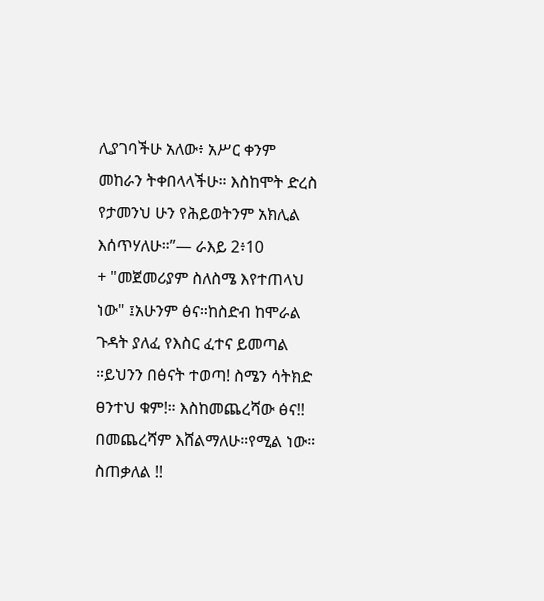ሊያገባችሁ አለው፥ አሥር ቀንም መከራን ትቀበላላችሁ። እስከሞት ድረስ የታመንህ ሁን የሕይወትንም አክሊል እሰጥሃለሁ።”— ራእይ 2፥10
+ "መጀመሪያም ስለስሜ እየተጠላህ ነው" ፤አሁንም ፅና።ከስድብ ከሞራል ጉዳት ያለፈ የእስር ፈተና ይመጣል ።ይህንን በፅናት ተወጣ! ስሜን ሳትክድ ፀንተህ ቁም!። እስከመጨረሻው ፅና!! በመጨረሻም እሸልማለሁ።የሚል ነው።
ስጠቃለል !!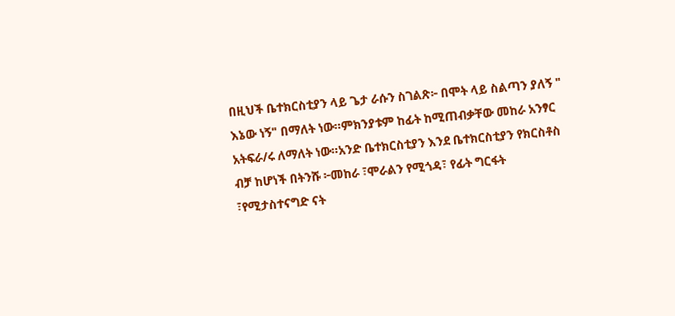በዚህች ቤተክርስቲያን ላይ ጌታ ራሱን ስገልጽ፦ በሞት ላይ ስልጣን ያለኝ " እኔው ነኝ" በማለት ነው።ምክንያቱም ከፊት ከሚጠብቃቸው መከራ አንፃር አትፍራ/ሩ ለማለት ነው።አንድ ቤተክርስቲያን እንደ ቤተክርስቲያን የክርስቶስ ብቻ ከሆነች በትንሹ ፦መከራ ፣ሞራልን የሚጎዳ፣ የፊት ግርፋት ፣የሚታስተናግድ ናት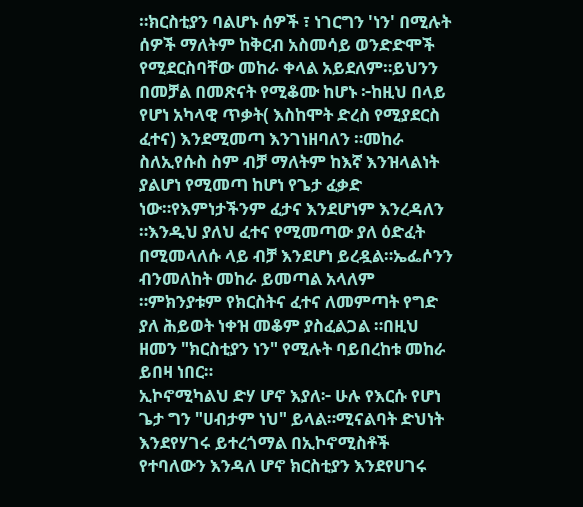።ክርስቲያን ባልሆኑ ሰዎች ፣ ነገርግን 'ነን' በሚሉት ሰዎች ማለትም ከቅርብ አስመሳይ ወንድድሞች የሚደርስባቸው መከራ ቀላል አይደለም።ይህንን በመቻል በመጽናት የሚቆሙ ከሆኑ ፦ከዚህ በላይ የሆነ አካላዊ ጥቃት( እስከሞት ድረስ የሚያደርስ ፈተና) እንደሚመጣ እንገነዘባለን ።መከራ ስለኢየሱስ ስም ብቻ ማለትም ከእኛ እንዝላልነት ያልሆነ የሚመጣ ከሆነ የጌታ ፈቃድ ነው።የእምነታችንም ፈታና እንደሆነም እንረዳለን ።እንዲህ ያለህ ፈተና የሚመጣው ያለ ዕድፈት በሚመላለሱ ላይ ብቻ እንደሆነ ይረዷል።ኤፌሶንን ብንመለከት መከራ ይመጣል አላለም ።ምክንያቱም የክርስትና ፈተና ለመምጣት የግድ ያለ ሕይወት ነቀዝ መቆም ያስፈልጋል ።በዚህ ዘመን "ክርስቲያን ነን" የሚሉት ባይበረከቱ መከራ ይበዛ ነበር።
ኢኮኖሚካልህ ድሃ ሆኖ እያለ፦ ሁሉ የእርሱ የሆነ ጌታ ግን "ሀብታም ነህ" ይላል።ሚናልባት ድህነት እንደየሃገሩ ይተረጎማል በኢኮኖሚስቶች የተባለውን እንዳለ ሆኖ ክርስቲያን እንደየሀገሩ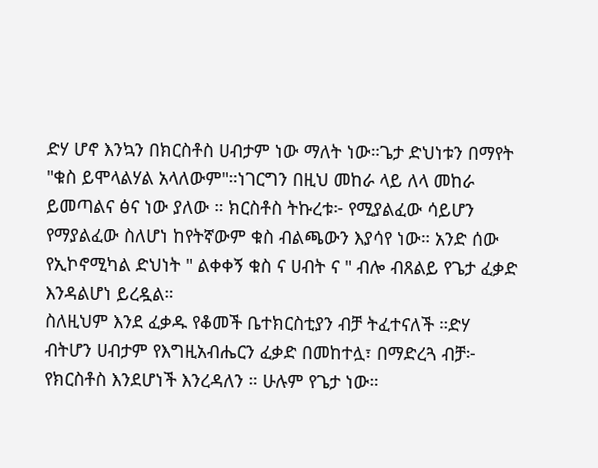ድሃ ሆኖ እንኳን በክርስቶስ ሀብታም ነው ማለት ነው።ጌታ ድህነቱን በማየት "ቁስ ይሞላልሃል አላለውም"።ነገርግን በዚህ መከራ ላይ ለላ መከራ ይመጣልና ፅና ነው ያለው ። ክርስቶስ ትኩረቱ፦ የሚያልፈው ሳይሆን የማያልፈው ስለሆነ ከየትኛውም ቁስ ብልጫውን እያሳየ ነው። አንድ ሰው የኢኮኖሚካል ድህነት " ልቀቀኝ ቁስ ና ሀብት ና " ብሎ ብጸልይ የጌታ ፈቃድ እንዳልሆነ ይረዷል።
ስለዚህም እንደ ፈቃዱ የቆመች ቤተክርስቲያን ብቻ ትፈተናለች ።ድሃ ብትሆን ሀብታም የእግዚአብሔርን ፈቃድ በመከተሏ፣ በማድረጓ ብቻ፦ የክርስቶስ እንደሆነች እንረዳለን ። ሁሉም የጌታ ነው።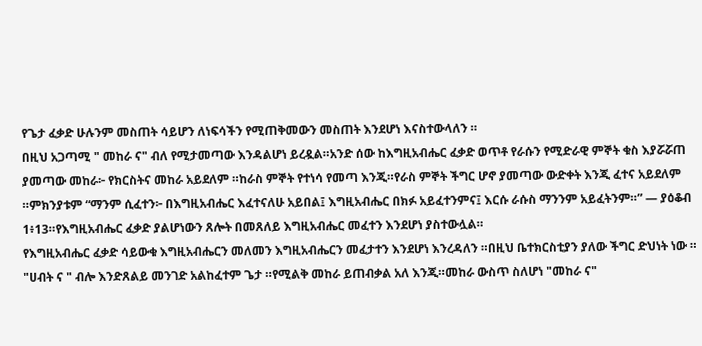የጌታ ፈቃድ ሁሉንም መስጠት ሳይሆን ለነፍሳችን የሚጠቅመውን መስጠት እንደሆነ እናስተውላለን ።
በዚህ አጋጣሚ " መከራ ና" ብለ የሚታመጣው እንዳልሆነ ይረዷል።አንድ ሰው ከእግዚአብሔር ፈቃድ ወጥቶ የራሱን የሚድራዊ ምኞት ቁስ እያሯሯጠ ያመጣው መከራ፦ የክርስትና መከራ አይደለም ።ከራስ ምኞት የተነሳ የመጣ እንጂ።የራስ ምኞት ችግር ሆኖ ያመጣው ውድቀት እንጂ ፈተና አይደለም ።ምክንያቱም “ማንም ሲፈተን፦ በእግዚአብሔር እፈተናለሁ አይበል፤ እግዚአብሔር በክፉ አይፈተንምና፤ እርሱ ራሱስ ማንንም አይፈትንም።” — ያዕቆብ 1፥13።የእግዚአብሔር ፈቃድ ያልሆነውን ጸሎት በመጸለይ እግዚአብሔር መፈተን እንደሆነ ያስተውሏል።
የእግዚአብሔር ፈቃድ ሳይውቁ እግዚአብሔርን መለመን እግዚአብሔርን መፈታተን እንደሆነ እንረዳለን ።በዚህ ቤተክርስቲያን ያለው ችግር ድህነት ነው ። "ሀብት ና " ብሎ እንድጸልይ መንገድ አልከፈተም ጌታ ።የሚልቅ መከራ ይጠብቃል አለ እንጂ።መከራ ውስጥ ስለሆነ "መከራ ና"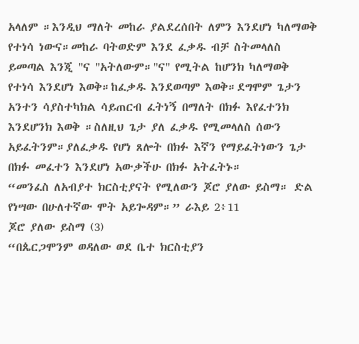አላለም ።እንዲህ ማለት መከራ ያልደረሰበት ለምን እንደሆነ ካለማወቅ የተነሳ ነውና።መከራ ባትወድም እንደ ፈቃዱ ብቻ ስትመላለስ ይመጣል እንጂ "ና "አትለውም።"ና" የሚትል ከሆንክ ካለማወቅ የተነሳ እንደሆነ እወቅ።ከፈቃዱ እንደወጣም እወቅ።ደግሞም ጌታን አንተን ሳያስተካክል ሳይጠርብ ፈትነኝ በማለት በክፉ እየፈተንክ እንደሆንክ እወቅ ።ስለዚህ ጌታ ያለ ፈቃዱ የሚመላለስ ሰውን አይፈትንም።ያለፈቃዱ የሆነ ጸሎት በክፉ እኛን የማይፈትነውን ጌታ በክፉ መፈተን እንደሆነ አውቃችሁ በክፉ አትፈትኑ።
“መንፈስ ለአብያተ ክርስቲያናት የሚለውን ጆሮ ያለው ይስማ። ድል የነሣው በሁለተኛው ሞት አይጐዳም።” ራእይ 2፥11
ጆሮ ያለው ይስማ (3)
“በጴርጋሞንም ወዳለው ወደ ቤተ ክርስቲያን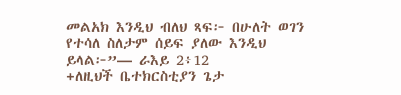መልአክ እንዲህ ብለህ ጻፍ፦ በሁለት ወገን የተሳለ ስለታም ሰይፍ ያለው እንዲህ ይላል፦”— ራእይ 2፥12
+ለዚህች ቤተክርስቲያን ጌታ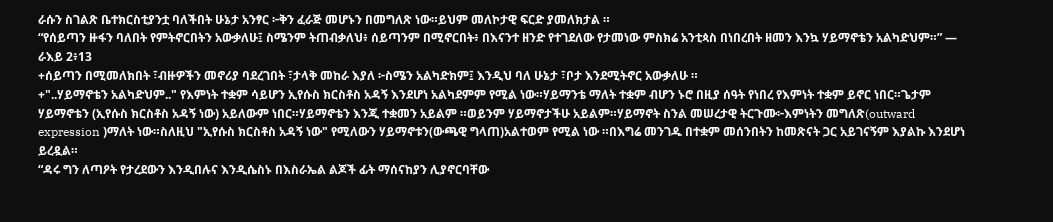ራሱን ስገልጽ ቤተክርስቲያንቷ ባለችበት ሁኔታ አንፃር ፦ቅን ፈራጅ መሆኑን በመግለጽ ነው።ይህም መለኮታዊ ፍርድ ያመለክታል ።
“የሰይጣን ዙፋን ባለበት የምትኖርበትን አውቃለሁ፤ ስሜንም ትጠብቃለህ፥ ሰይጣንም በሚኖርበት፥ በእናንተ ዘንድ የተገደለው የታመነው ምስክሬ አንቲጳስ በነበረበት ዘመን እንኳ ሃይማኖቴን አልካድህም።” — ራእይ 2፥13
+ሰይጣን በሚመለክበት ፣ብዙዎችን መኖሪያ ባደረገበት ፣ታላቅ መከራ እያለ ፦ስሜን አልካድክም፤ እንዲህ ባለ ሁኔታ ፣ቦታ እንደሚትኖር አውቃለሁ ።
+"..ሃይማኖቴን አልካድህም.." የእምነት ተቋም ሳይሆን ኢየሱስ ክርስቶስ አዳኝ እንደሆነ አልካደምም የሚል ነው።ሃይማንቴ ማለት ተቋም ብሆን ኑሮ በዚያ ሰዓት የነበረ የእምነት ተቋም ይኖር ነበር።ጌታም ሃይማኖቴን (ኢየሱስ ክርስቶስ አዳኝ ነው) አይለውም ነበር።ሃይማኖቴን እንጂ ተቋመን አይልም ።ወይንም ሃይማኖታችሁ አይልም።ሃይማኖት ስንል መሠረታዊ ትርጉሙ፦እምነትን መግለጽ(outward expression )ማለት ነው።ስለዚህ "ኢየሱስ ክርስቶስ አዳኝ ነው" የሚለውን ሃይማኖቱን(ውጫዊ ግላጠ)አልተወም የሚል ነው ።በእግሬ መንገዱ በተቋም መሰንበትን ከመጽናት ጋር አይገናኝም እያልኩ እንደሆነ ይረዷል።
“ዳሩ ግን ለጣዖት የታረደውን እንዲበሉና እንዲሴስኑ በእስራኤል ልጆች ፊት ማሰናከያን ሊያኖርባቸው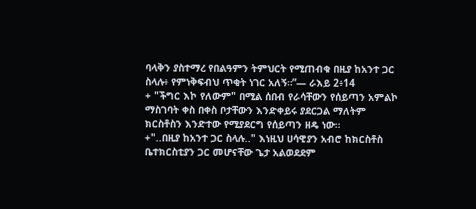ባላቅን ያስተማረ የበልዓምን ትምህርት የሚጠብቁ በዚያ ከአንተ ጋር ስላሉ፥ የምነቅፍብህ ጥቂት ነገር አለኝ።”— ራእይ 2፥14
+ "ችግር እኮ የለውም" በሚል ሰበብ የራሳቸውን የሰይጣን አምልኮ ማስገባት ቀስ በቀስ ቦታቸውን እንድቀይሩ ያደርጋል ማለትም ክርስቶስን እንድተው የሚያደርግ የሰይጣን ዘዴ ነው።
+"..በዚያ ከአንተ ጋር ስላሉ.." እነዚህ ሀሳዊያን አብሮ ከክርስቶስ ቤተክርስቲያን ጋር መሆናቸው ጌታ አልወደደም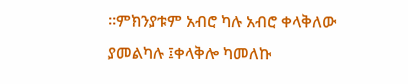።ምክንያቱም አብሮ ካሉ አብሮ ቀላቅለው ያመልካሉ ፤ቀላቅሎ ካመለኩ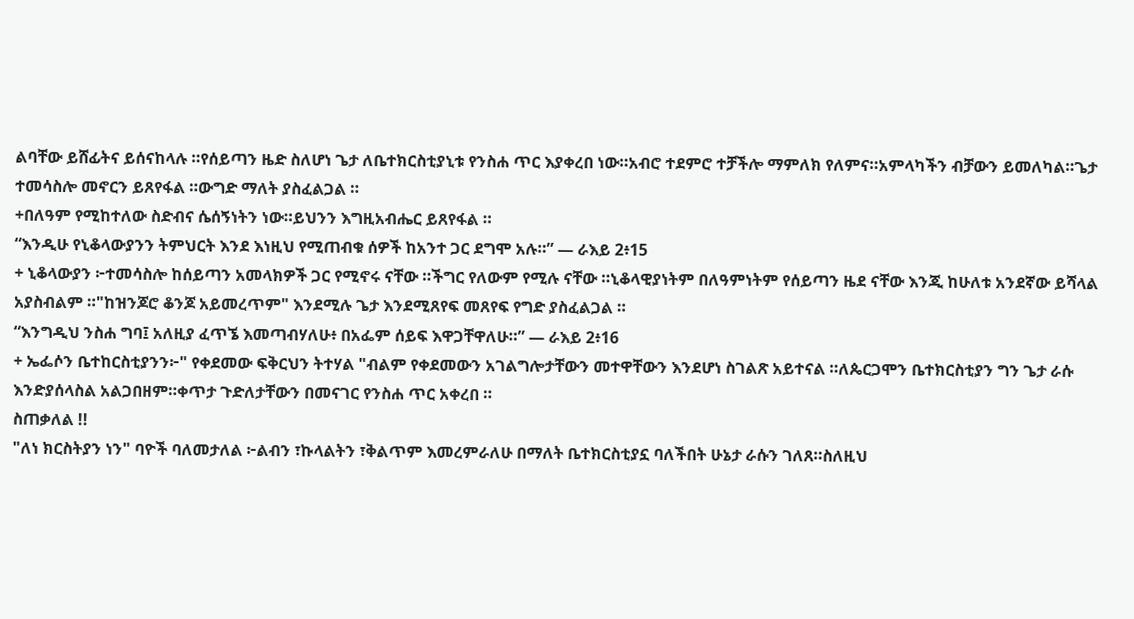ልባቸው ይሸፊትና ይሰናከላሉ ።የሰይጣን ዜድ ስለሆነ ጌታ ለቤተክርስቲያኒቱ የንስሐ ጥር እያቀረበ ነው።አብሮ ተደምሮ ተቻችሎ ማምለክ የለምና።አምላካችን ብቻውን ይመለካል።ጌታ ተመሳስሎ መኖርን ይጸየፋል ።ውግድ ማለት ያስፈልጋል ።
+በለዓም የሚከተለው ስድብና ሴሰኝነትን ነው።ይህንን እግዚአብሔር ይጸየፋል ።
“እንዲሁ የኒቆላውያንን ትምህርት እንደ እነዚህ የሚጠብቁ ሰዎች ከአንተ ጋር ደግሞ አሉ።” — ራእይ 2፥15
+ ኒቆላውያን ፦ተመሳስሎ ከሰይጣን አመላክዎች ጋር የሚኖሩ ናቸው ።ችግር የለውም የሚሉ ናቸው ።ኒቆላዊያነትም በለዓምነትም የሰይጣን ዜደ ናቸው እንጂ ከሁለቱ አንደኛው ይሻላል አያስብልም ።"ከዝንጆሮ ቆንጆ አይመረጥም" እንደሚሉ ጌታ እንደሚጸየፍ መጸየፍ የግድ ያስፈልጋል ።
“እንግዲህ ንስሐ ግባ፤ አለዚያ ፈጥኜ እመጣብሃለሁ፥ በአፌም ሰይፍ እዋጋቸዋለሁ።” — ራእይ 2፥16
+ ኤፌሶን ቤተከርስቲያንን፦" የቀደመው ፍቅርህን ትተሃል "ብልም የቀደመውን አገልግሎታቸውን መተዋቸውን እንደሆነ ስገልጽ አይተናል ።ለጴርጋሞን ቤተክርስቲያን ግን ጌታ ራሱ እንድያሰላስል አልጋበዘም።ቀጥታ ጉድለታቸውን በመናገር የንስሐ ጥር አቀረበ ።
ስጠቃለል !!
"ለነ ክርስትያን ነን" ባዮች ባለመታለል ፦ልብን ፣ኩላልትን ፣ቅልጥም እመረምራለሁ በማለት ቤተክርስቲያኗ ባለችበት ሁኔታ ራሱን ገለጸ።ስለዚህ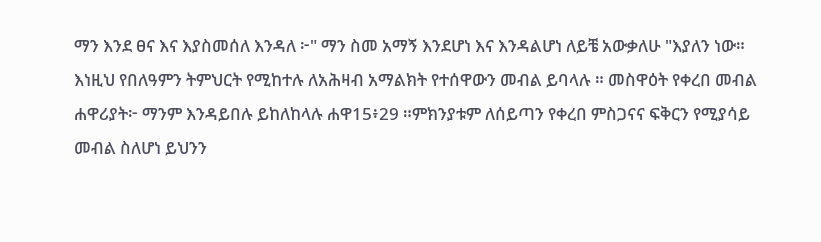ማን እንደ ፀና እና እያስመሰለ እንዳለ ፦" ማን ስመ አማኝ እንደሆነ እና እንዳልሆነ ለይቼ አውቃለሁ "እያለን ነው።
እነዚህ የበለዓምን ትምህርት የሚከተሉ ለአሕዛብ አማልክት የተሰዋውን መብል ይባላሉ ። መስዋዕት የቀረበ መብል ሐዋሪያት፦ ማንም እንዳይበሉ ይከለከላሉ ሐዋ15፥29 ።ምክንያቱም ለሰይጣን የቀረበ ምስጋናና ፍቅርን የሚያሳይ መብል ስለሆነ ይህንን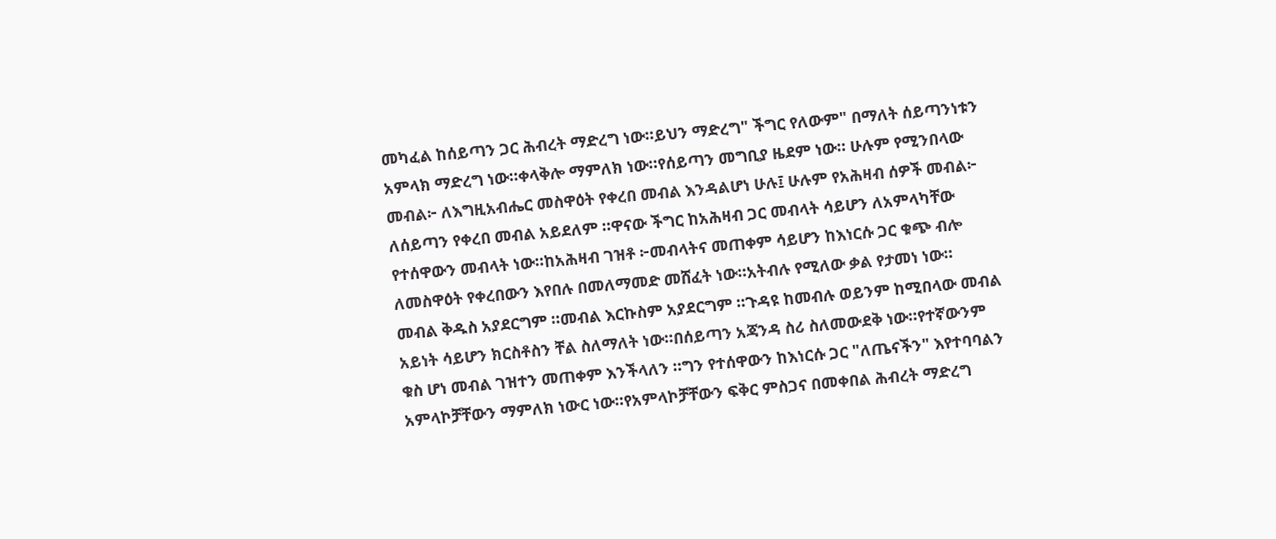መካፈል ከሰይጣን ጋር ሕብረት ማድረግ ነው።ይህን ማድረግ" ችግር የለውም" በማለት ሰይጣንነቱን አምላክ ማድረግ ነው።ቀላቅሎ ማምለክ ነው።የሰይጣን መግቢያ ዜደም ነው። ሁሉም የሚንበላው መብል፦ ለእግዚአብሔር መስዋዕት የቀረበ መብል እንዳልሆነ ሁሉ፤ ሁሉም የአሕዛብ ሰዎች መብል፦ ለሰይጣን የቀረበ መብል አይደለም ።ዋናው ችግር ከአሕዛብ ጋር መብላት ሳይሆን ለአምላካቸው የተሰዋውን መብላት ነው።ከአሕዛብ ገዝቶ ፦መብላትና መጠቀም ሳይሆን ከእነርሱ ጋር ቁጭ ብሎ ለመስዋዕት የቀረበውን እየበሉ በመለማመድ መሸፈት ነው።አትብሉ የሚለው ቃል የታመነ ነው።
መብል ቅዱስ አያደርግም ።መብል እርኩስም አያደርግም ።ጉዳዩ ከመብሉ ወይንም ከሚበላው መብል አይነት ሳይሆን ክርስቶስን ቸል ስለማለት ነው።በሰይጣን አጃንዳ ስሪ ስለመውደቅ ነው።የተኛውንም ቁስ ሆነ መብል ገዝተን መጠቀም እንችላለን ።ግን የተሰዋውን ከእነርሱ ጋር "ለጤናችን" እየተባባልን አምላኮቻቸውን ማምለክ ነውር ነው።የአምላኮቻቸውን ፍቅር ምስጋና በመቀበል ሕብረት ማድረግ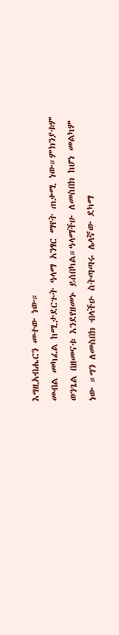እግዚአብሔርን መተው ነው።
መብል መካፈል ከሚታደርጉት ዓላማ አንፃር ማየት ጠቃሚ ነው።ምክንያቱም ወንጌል በዘመናቱ እንደየዘመኑ ይሰበካል።ዓላማችሁ ለመስበክ ከሆነ መልካም ነው ።ግን ለመስበክ ብላችሁ ስትጣጣሩ ሌላኛው ደካማ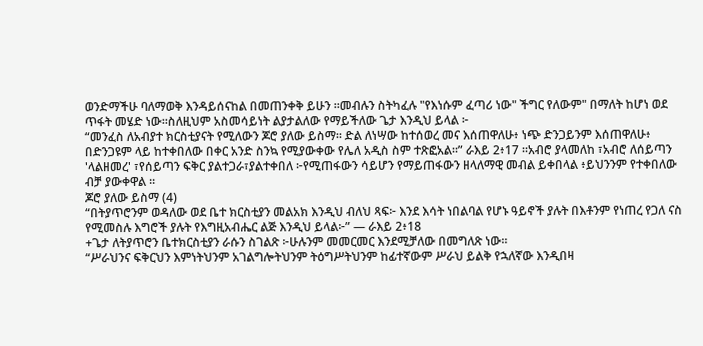ወንድማችሁ ባለማወቅ እንዳይሰናከል በመጠንቀቅ ይሁን ።መብሉን ስትካፈሉ "የእነሱም ፈጣሪ ነው" ችግር የለውም" በማለት ከሆነ ወደ ጥፋት መሄድ ነው።ስለዚህም አስመሳይነት ልያታልለው የማይችለው ጌታ እንዲህ ይላል ፦
“መንፈስ ለአብያተ ክርስቲያናት የሚለውን ጆሮ ያለው ይስማ። ድል ለነሣው ከተሰወረ መና እሰጠዋለሁ፥ ነጭ ድንጋይንም እሰጠዋለሁ፥ በድንጋዩም ላይ ከተቀበለው በቀር አንድ ስንኳ የሚያውቀው የሌለ አዲስ ስም ተጽፎአል።” ራእይ 2፥17 ።አብሮ ያላመለከ ፣አብሮ ለሰይጣን 'ላልዘመረ' ፣የሰይጣን ፍቅር ያልተጋራ፣ያልተቀበለ ፦የሚጠፋውን ሳይሆን የማይጠፋውን ዘላለማዊ መብል ይቀበላል ፥ይህንንም የተቀበለው ብቻ ያውቀዋል ።
ጆሮ ያለው ይስማ (4)
“በትያጥሮንም ወዳለው ወደ ቤተ ክርስቲያን መልአክ እንዲህ ብለህ ጻፍ፦ እንደ እሳት ነበልባል የሆኑ ዓይኖች ያሉት በእቶንም የነጠረ የጋለ ናስ የሚመስሉ እግሮች ያሉት የእግዚአብሔር ልጅ እንዲህ ይላል፦” — ራእይ 2፥18
+ጌታ ለትያጥሮን ቤተክርስቲያን ራሱን ስገልጽ ፦ሁሉንም መመርመር እንደሚቻለው በመግለጽ ነው።
“ሥራህንና ፍቅርህን እምነትህንም አገልግሎትህንም ትዕግሥትህንም ከፊተኛውም ሥራህ ይልቅ የኋለኛው እንዲበዛ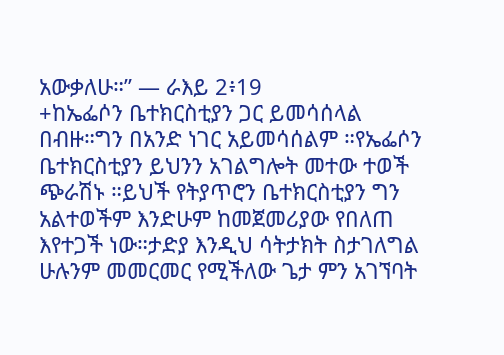አውቃለሁ።” — ራእይ 2፥19
+ከኤፌሶን ቤተክርስቲያን ጋር ይመሳሰላል በብዙ።ግን በአንድ ነገር አይመሳሰልም ።የኤፌሶን ቤተክርስቲያን ይህንን አገልግሎት መተው ተወች ጭራሽኑ ።ይህች የትያጥሮን ቤተክርስቲያን ግን አልተወችም እንድሁም ከመጀመሪያው የበለጠ እየተጋች ነው።ታድያ እንዲህ ሳትታክት ስታገለግል ሁሉንም መመርመር የሚችለው ጌታ ምን አገኘባት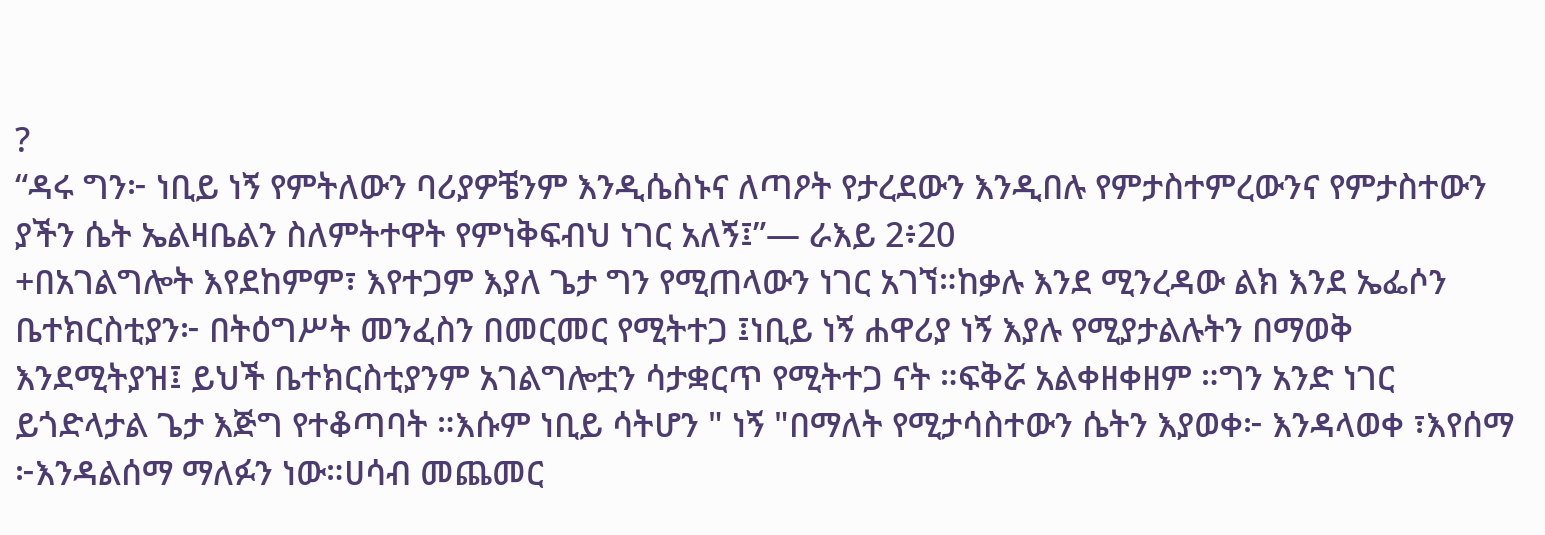?
“ዳሩ ግን፦ ነቢይ ነኝ የምትለውን ባሪያዎቼንም እንዲሴስኑና ለጣዖት የታረደውን እንዲበሉ የምታስተምረውንና የምታስተውን ያችን ሴት ኤልዛቤልን ስለምትተዋት የምነቅፍብህ ነገር አለኝ፤”— ራእይ 2፥20
+በአገልግሎት እየደከምም፣ እየተጋም እያለ ጌታ ግን የሚጠላውን ነገር አገኘ።ከቃሉ እንደ ሚንረዳው ልክ እንደ ኤፌሶን ቤተክርስቲያን፦ በትዕግሥት መንፈስን በመርመር የሚትተጋ ፤ነቢይ ነኝ ሐዋሪያ ነኝ እያሉ የሚያታልሉትን በማወቅ እንደሚትያዝ፤ ይህች ቤተክርስቲያንም አገልግሎቷን ሳታቋርጥ የሚትተጋ ናት ።ፍቅሯ አልቀዘቀዘም ።ግን አንድ ነገር ይጎድላታል ጌታ እጅግ የተቆጣባት ።እሱም ነቢይ ሳትሆን " ነኝ "በማለት የሚታሳስተውን ሴትን እያወቀ፦ እንዳላወቀ ፣እየሰማ ፦እንዳልሰማ ማለፉን ነው።ሀሳብ መጨመር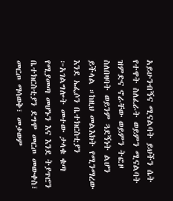አይሁንብኝና ሚናልባት ይህችን ሴት የተዋት ስለፈራት ወይምን ሚናልባት ዝምድና ኖራቸው ወይምን ትፎዞ ስለበዛባት ወይንም ጓደኝነት ልሆን ይችላል ።ከዚህ መልእክት የሚንማረው እንደ ኤፌሶን ቤተክርስቲያን ፦አገልግሎት መተው ታላቁ ቁጣ የሚያመጣ መሆኑን እና እንደ ትያጥሮን ቤተክርስቲያን ደግሞ መርጦ መውቀስ፣ መርጦ ማሳወቅ፣ መቃወም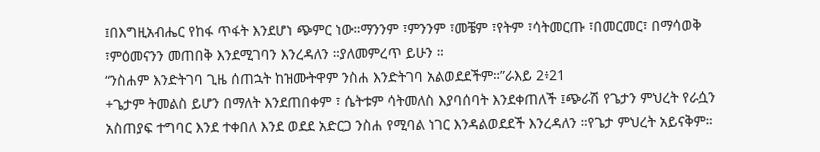፤በእግዚአብሔር የከፋ ጥፋት እንደሆነ ጭምር ነው።ማንንም ፣ምንንም ፣መቼም ፣የትም ፣ሳትመርጡ ፣በመርመር፣ በማሳወቅ ፣ምዕመናንን መጠበቅ እንደሚገባን እንረዳለን ።ያለመምረጥ ይሁን ።
“ንስሐም እንድትገባ ጊዜ ሰጠኋት ከዝሙትዋም ንስሐ እንድትገባ አልወደደችም።”ራእይ 2፥21
+ጌታም ትመልስ ይሆን በማለት እንደጠበቀም ፣ ሴትቱም ሳትመለስ እያባሰባት እንደቀጠለች ፤ጭራሽ የጌታን ምህረት የራሷን አስጠያፍ ተግባር እንደ ተቀበለ እንደ ወደደ አድርጋ ንስሐ የሚባል ነገር እንዳልወደደች እንረዳለን ።የጌታ ምህረት አይናቅም።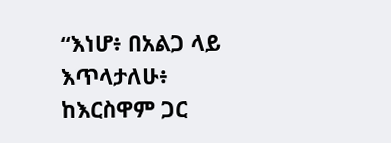“እነሆ፥ በአልጋ ላይ እጥላታለሁ፥ ከእርስዋም ጋር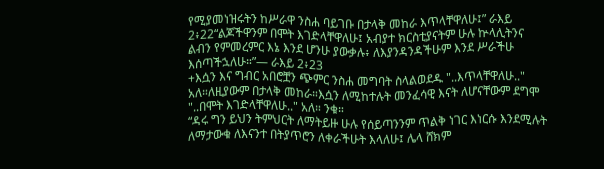የሚያመነዝሩትን ከሥራዋ ንስሐ ባይገቡ በታላቅ መከራ እጥላቸዋለሁ፤” ራእይ 2፥22“ልጆችዋንም በሞት እገድላቸዋለሁ፤ አብያተ ክርስቲያናትም ሁሉ ኵላሊትንና ልብን የምመረምር እኔ እንደ ሆንሁ ያውቃሉ፥ ለእያንዳንዳችሁም እንደ ሥራችሁ እሰጣችኋለሁ።”— ራእይ 2፥23
+እሷን እና ግብር አበሮቿን ጭምር ንስሐ መግባት ስላልወደዱ "..እጥላቸዋለሁ.." አለ።ለዚያውም በታላቅ መከራ።እሷን ለሚከተሉት መንፈሳዊ እናት ለሆናቸውም ደግሞ "..በሞት እገድላቸዋለሁ.." አለ። ንቁ።
“ዳሩ ግን ይህን ትምህርት ለማትይዙ ሁሉ የሰይጣንንም ጥልቅ ነገር እነርሱ እንደሚሉት ለማታውቁ ለእናንተ በትያጥሮን ለቀራችሁት እላለሁ፤ ሌላ ሸክም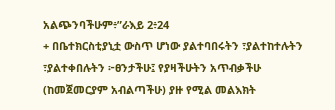አልጭንባችሁም፥”ራእይ 2፥24
+ በቤተክርስቲያኒቷ ውስጥ ሆነው ያልተባበሩትን ፣ያልተከተሉትን ፣ያልተቀበሉትን ፦ፀንታችሁ፤ የያዛችሁትን አጥብቃችሁ (ከመጀመርያም አብልጣችሁ) ያዙ የሚል መልእክት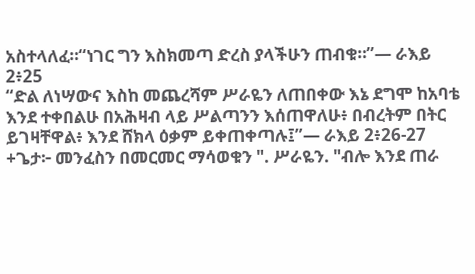አስተላለፈ።“ነገር ግን እስክመጣ ድረስ ያላችሁን ጠብቁ።”— ራእይ 2፥25
“ድል ለነሣውና እስከ መጨረሻም ሥራዬን ለጠበቀው እኔ ደግሞ ከአባቴ እንደ ተቀበልሁ በአሕዛብ ላይ ሥልጣንን እሰጠዋለሁ፥ በብረትም በትር ይገዛቸዋል፥ እንደ ሸክላ ዕቃም ይቀጠቀጣሉ፤”— ራእይ 2፥26-27
+ጌታ፦ መንፈስን በመርመር ማሳወቁን ". ሥራዬን. "ብሎ እንደ ጠራ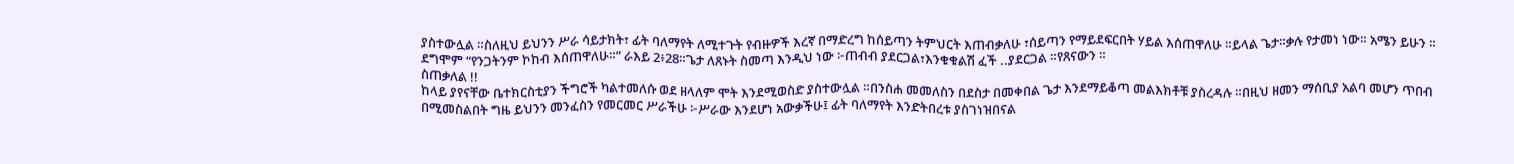ያስተውሏል ።ስለዚህ ይህንን ሥራ ሳይታክት፣ ፊት ባለማየት ለሚተጉት የብዙዎች እረኛ በማድረግ ከሰይጣን ትምህርት እጠብቃለሁ ፣ሰይጣን የማይደፍርበት ሃይል እሰጠዋለሁ ።ይላል ጌታ።ቃሉ የታመነ ነው። አሜን ይሁን ። ደግሞም “የንጋትንም ኮከብ እሰጠዋለሁ።” ራእይ 2፥28።ጌታ ለጸኑት ስመጣ እንዲህ ነው ፦ጠብብ ያደርጋል፣እንቁቁልሽ ፈች ..ያደርጋል ።የጸናውን ።
ስጠቃለል !!
ከላይ ያየናቸው ቤተክርስቲያን ችግሮች ካልተመለሱ ወደ ዘላለም ሞት እንደሚወስድ ያስተውሏል ።በንስሐ መመለስን በደስታ በመቀበል ጌታ እንደማይቆጣ መልእክቶቹ ያስረዳሉ ።በዚህ ዘመን ማሰቢያ አልባ መሆን ጥበብ በሚመስልበት ግዜ ይህንን መንፈስን የመርመር ሥራችሁ ፦ሥራው እንደሆነ አውቃችሁ፤ ፊት ባለማየት እንድትበረቱ ያስገነዝበናል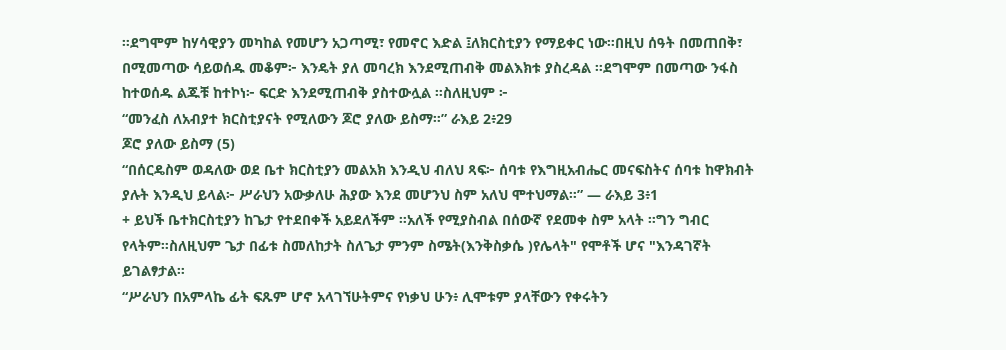።ደግሞም ከሃሳዊያን መካከል የመሆን አጋጣሚ፣ የመኖር እድል ፤ለክርስቲያን የማይቀር ነው።በዚህ ሰዓት በመጠበቅ፣ በሚመጣው ሳይወሰዱ መቆም፦ እንዴት ያለ መባረክ እንደሚጠብቅ መልእክቱ ያስረዳል ።ደግሞም በመጣው ንፋስ ከተወሰዱ ልጁቹ ከተኮነ፦ ፍርድ እንደሚጠብቅ ያስተውሏል ።ስለዚህም ፦
“መንፈስ ለአብያተ ክርስቲያናት የሚለውን ጆሮ ያለው ይስማ።” ራእይ 2፥29
ጆሮ ያለው ይስማ (5)
“በሰርዴስም ወዳለው ወደ ቤተ ክርስቲያን መልአክ እንዲህ ብለህ ጻፍ፦ ሰባቱ የእግዚአብሔር መናፍስትና ሰባቱ ከዋክብት ያሉት እንዲህ ይላል፦ ሥራህን አውቃለሁ ሕያው እንደ መሆንህ ስም አለህ ሞተህማል።” — ራእይ 3፥1
+ ይህች ቤተክርስቲያን ከጌታ የተደበቀች አይደለችም ።አለች የሚያስብል በሰውኛ የደመቀ ስም አላት ።ግን ግብር የላትም።ስለዚህም ጌታ በፊቱ ስመለከታት ስለጌታ ምንም ስሜት(እንቅስቃሴ )የሌላት" የሞቶች ሆና "እንዳገኛት ይገልፃታል።
“ሥራህን በአምላኬ ፊት ፍጹም ሆኖ አላገኘሁትምና የነቃህ ሁን፥ ሊሞቱም ያላቸውን የቀሩትን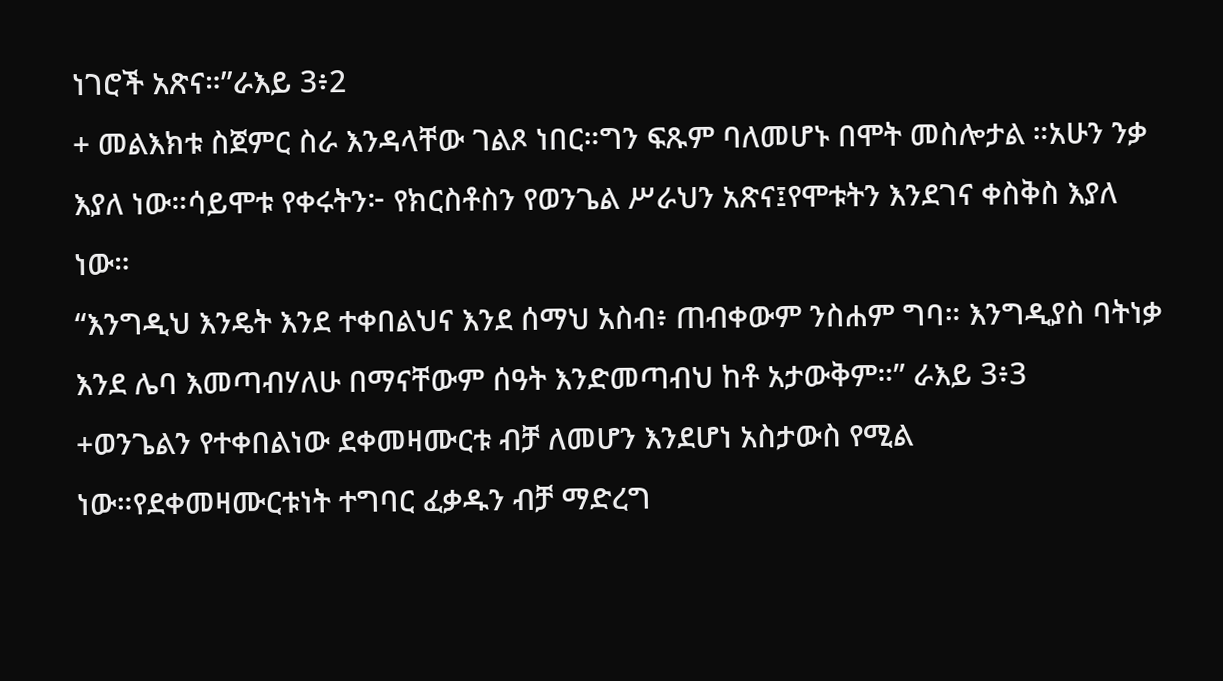ነገሮች አጽና።”ራእይ 3፥2
+ መልእክቱ ስጀምር ስራ እንዳላቸው ገልጾ ነበር።ግን ፍጹም ባለመሆኑ በሞት መስሎታል ።አሁን ንቃ እያለ ነው።ሳይሞቱ የቀሩትን፦ የክርስቶስን የወንጌል ሥራህን አጽና፤የሞቱትን እንደገና ቀስቅስ እያለ ነው።
“እንግዲህ እንዴት እንደ ተቀበልህና እንደ ሰማህ አስብ፥ ጠብቀውም ንስሐም ግባ። እንግዲያስ ባትነቃ እንደ ሌባ እመጣብሃለሁ በማናቸውም ሰዓት እንድመጣብህ ከቶ አታውቅም።” ራእይ 3፥3
+ወንጌልን የተቀበልነው ደቀመዛሙርቱ ብቻ ለመሆን እንደሆነ አስታውስ የሚል ነው።የደቀመዛሙርቱነት ተግባር ፈቃዱን ብቻ ማድረግ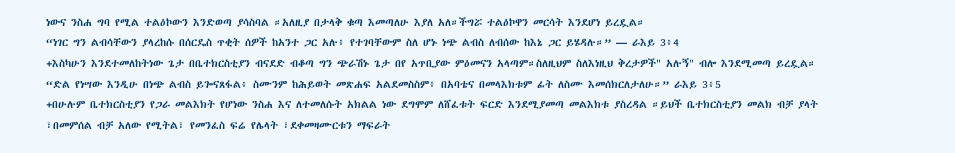ነውና ንስሐ ግባ የሚል ተልዕኮውን እንድወጣ ያሳስባል ።አለዚያ በታላቅ ቁጣ እመጣለሁ እያለ አለ።ችግሯ ተልዕኮዋን መርሳት እንደሆነ ይረዷል።
“ነገር ግን ልብሳቸውን ያላረከሱ በሰርዴስ ጥቂት ሰዎች ከአንተ ጋር አሉ፥ የተገባቸውም ስለ ሆኑ ነጭ ልብስ ለብሰው ከእኔ ጋር ይሄዳሉ።” — ራእይ 3፥4
+እስካሁን እንደተመለከትነው ጌታ በቤተክርስቲያን ብናደድ ብቆጣ ግን ጭራሽኑ ጌታ በየ አጥቢያው ምዕመናን አላጣም።ስለዚህም ስለእነዚህ ቅረታዎች" አሉኝ" ብሎ እንደሚመጣ ይረዷል።
“ድል የነሣው እንዲሁ በነጭ ልብስ ይጐናጸፋል፥ ስሙንም ከሕይወት መጽሐፍ አልደመስስም፥ በአባቴና በመላእክቱም ፊት ለስሙ እመሰክርለታለሁ።” ራእይ 3፥5
+በሁሉም ቤተክርስቲያን የጋራ መልእክት የሆነው ንስሐ እና ለተመለሱት አክልል ነው ደግሞም ለሸፈቱት ፍርድ እንደሚያመጣ መልእክቱ ያስረዳል ።ይህች ቤተክርስቲያን መልክ ብቻ ያላት ፣በመምሰል ብቻ አለው የሚትል፣ የመንፈስ ፍሬ የሌላት ፣ደቀመዛሙርቱን ማፍራት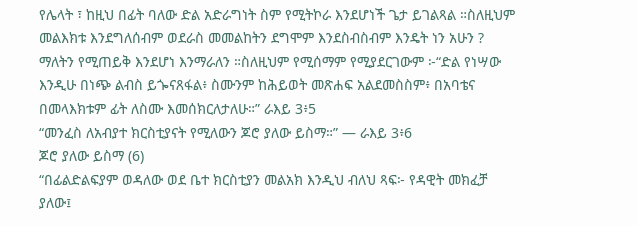የሌላት ፣ ከዚህ በፊት ባለው ድል አድራግነት ስም የሚትኮራ እንደሆነች ጌታ ይገልጻል ።ስለዚህም መልእክቱ እንደግለሰብም ወደራስ መመልከትን ደግሞም እንደስብስብም እንዴት ነን አሁን ? ማለትን የሚጠይቅ እንደሆነ እንማራለን ።ስለዚህም የሚሰማም የሚያደርገውም ፦“ድል የነሣው እንዲሁ በነጭ ልብስ ይጐናጸፋል፥ ስሙንም ከሕይወት መጽሐፍ አልደመስስም፥ በአባቴና በመላእክቱም ፊት ለስሙ እመሰክርለታለሁ።” ራእይ 3፥5
“መንፈስ ለአብያተ ክርስቲያናት የሚለውን ጆሮ ያለው ይስማ።” — ራእይ 3፥6
ጆሮ ያለው ይስማ (6)
“በፊልድልፍያም ወዳለው ወደ ቤተ ክርስቲያን መልአክ እንዲህ ብለህ ጻፍ፦ የዳዊት መክፈቻ ያለው፤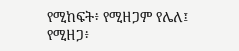የሚከፍት፥ የሚዘጋም የሌለ፤ የሚዘጋ፥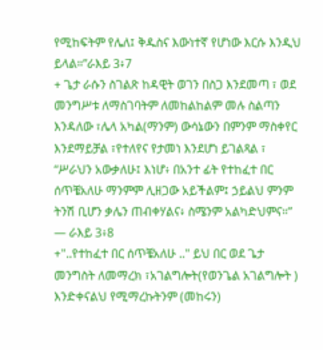የሚከፍትም የሌለ፤ ቅዱስና እውነተኛ የሆነው እርሱ እንዲህ ይላል።”ራእይ 3፥7
+ ጌታ ራሱን ስገልጽ ከዳዊት ወገን በስጋ እንደመጣ ፣ ወደ መንግሥቱ ለማስገባትም ለመከልከልም መሉ ስልጣን እንዳለው ፣ሌላ አካል(ማንም) ውሳኔውን በምንም ማስቀየር እንደማይቻል ፣የተለየና የታመነ እንደሆነ ይገልጻል ፣
“ሥራህን አውቃለሁ፤ እነሆ፥ በአንተ ፊት የተከፈተ በር ሰጥቼአለሁ ማንምም ሊዘጋው አይችልም፤ ኃይልህ ምንም ትንሽ ቢሆን ቃሌን ጠብቀሃልና፥ ስሜንም አልካድህምና።” — ራእይ 3፥8
+"..የተከፈተ በር ሰጥቼአለሁ .." ይህ በር ወደ ጌታ መንግስት ለመማረክ ፣አገልግሎት(የወንጌል አገልግሎት ) እንድቀናልህ የሚማረኩትንም (መከሩን)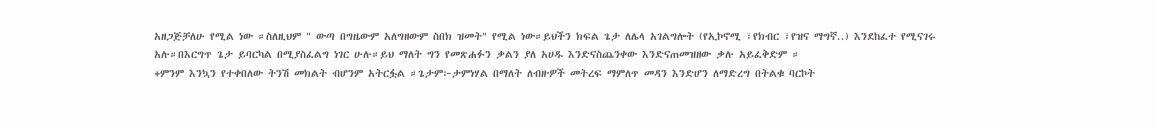አዘጋጅቻለሁ የሚል ነው ።ስለዚህም " ውጣ በግዜውም አለግዘውም ስበክ ዝመት" የሚል ነው።ይህችን ክፍል ጌታ ለሌላ አገልግሎት (የኢኮኖሚ ፣የክብር ፣የዝና ማግኛ..) እንደከፈተ የሚናገሩ አሉ።በእርግጥ ጌታ ይባርካል በሚያስፈልግ ነገር ሁሉ።ይህ ማለት ግን የመጽሐፉን ቃልን ያለ አሀዱ እንድናስጨንቀው እንድናጠመዝዘው ቃሉ አይፈቅድም ።
+ምንም እንኳን የተቀበለው ትንሽ መክልት ብሆንም አትርፏል ።ጌታም፦ታምነሃል በማለት ለብዙዎች መትረፍ ማምለጥ መዳን እንድሆን ለማድረግ በትልቁ ባርኮት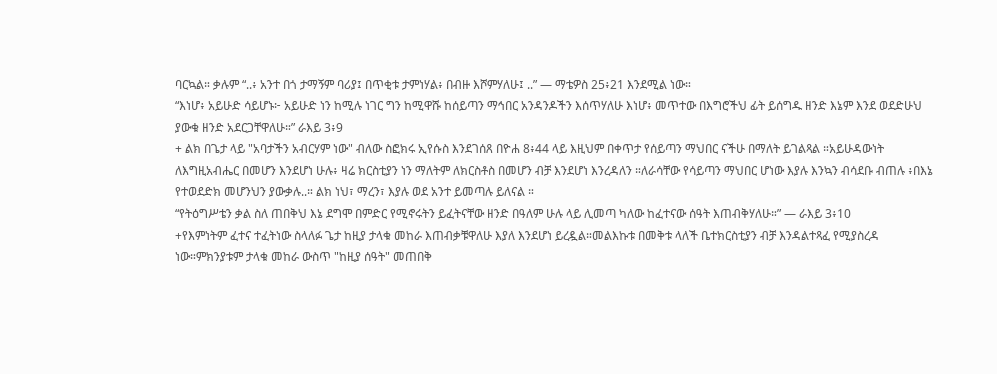ባርኳል። ቃሉም “..፥ አንተ በጎ ታማኝም ባሪያ፤ በጥቂቱ ታምነሃል፥ በብዙ እሾምሃለሁ፤ ..” — ማቴዎስ 25፥21 እንደሚል ነው።
“እነሆ፥ አይሁድ ሳይሆኑ፦ አይሁድ ነን ከሚሉ ነገር ግን ከሚዋሹ ከሰይጣን ማኅበር አንዳንዶችን እሰጥሃለሁ እነሆ፥ መጥተው በእግሮችህ ፊት ይሰግዱ ዘንድ እኔም እንደ ወደድሁህ ያውቁ ዘንድ አደርጋቸዋለሁ።” ራእይ 3፥9
+ ልክ በጌታ ላይ "አባታችን አብርሃም ነው" ብለው ስፎክሩ ኢየሱስ እንደገሰጸ በዮሐ 8፥44 ላይ እዚህም በቀጥታ የሰይጣን ማህበር ናችሁ በማለት ይገልጻል ።አይሁዳውነት ለእግዚአብሔር በመሆን እንደሆነ ሁሉ፥ ዛሬ ክርስቲያን ነን ማለትም ለክርስቶስ በመሆን ብቻ እንደሆነ እንረዳለን ።ለራሳቸው የሳይጣን ማህበር ሆነው እያሉ እንኳን ብሳደቡ ብጠሉ ፥በእኔ የተወደድክ መሆንህን ያውቃሉ..። ልክ ነህ፣ ማረን፣ እያሉ ወደ አንተ ይመጣሉ ይለናል ።
“የትዕግሥቴን ቃል ስለ ጠበቅህ እኔ ደግሞ በምድር የሚኖሩትን ይፈትናቸው ዘንድ በዓለም ሁሉ ላይ ሊመጣ ካለው ከፈተናው ሰዓት እጠብቅሃለሁ።” — ራእይ 3፥10
+የእምነትም ፈተና ተፈትነው ስላለፉ ጌታ ከዚያ ታላቁ መከራ እጠብቃቹዋለሁ እያለ እንደሆነ ይረዷል።መልእኩቱ በመቅቱ ላለች ቤተክርስቲያን ብቻ እንዳልተጻፈ የሚያስረዳ ነው።ምክንያቱም ታላቁ መከራ ውስጥ "ከዚያ ሰዓት" መጠበቅ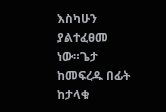እስካሁን ያልተፈፀመ ነው።ጌታ ከመፍረዱ በፊት ከታላቁ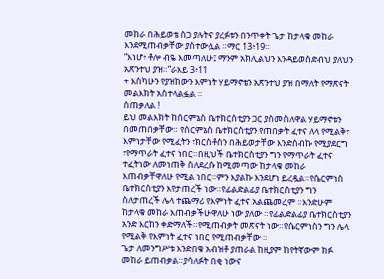መከራ በሕይወቴ ስጋ ያሉትና ያረፉቱን በንጥቀት ጌታ ከታላቁ መከራ እንደሚጠብቃቸው ያስተውሏል ።ማር 13፥19።
“እነሆ፥ ቶሎ ብዬ እመጣለሁ፤ ማንም አክሊልህን እንዳይወስድብህ ያለህን አጽንተህ ያዝ።”ራእይ 3፥11
+ እስካሁን የያዝከውን እምነት ሃይማኖቴን አጽንተህ ያዝ በማለት የማጽናት መልእክት አስተላልፏል ።
ስጠቃለል !
ይህ መልእክት ከሰርምኔስ ቤተክርስቲያን ጋር ያስመስለዋል ሃይማኖቱን በመጠበቃቸው። የሰርምኔስ ቤተክርስቲያን የጠበቃት ፈተና ለላ የሚልቅ፣ እምነታቸው የሚፈትን ፣ክርስቶስን በሕይወታቸው እንድሰብኩ የሚያደርግ ፣የማጥራት ፈተና ነበር።በዚህች ቤተክርስቲያን ግን የማጥራት ፈተና ተፈትነው ለመነጠቅ ስለደረሱ ከሚመጣው ከታላቁ መከራ እጠብቃቸዋለሁ የሚል ነበር።ምን እያልኩ እንደሆነ ይረዷል።የሴርምነስ ቤተክርስቲያን እየታጠረች ነው።የፊልድልፊያ ቤተክርስቲያን ግን ስለታጠረች ሌላ ተጨማሪ የእምነት ፈተና አልጨመረም ።እንድሁም ከታላቁ መከራ እጠብቃችሁዋለሁ ነው ያለው ።የፊልድልፊያ ቤተክርስቲያን አንድ እርከን ቀድማለች።የሚጠብቃት መጽናት ነው።የሴርምነስን ግን ሌላ የሚልቅ የእምነት ፈተና ነበር የሚጠብቃቸው ።
ጌታ ለመንግሥቱ እንድበቁ አብዝቶ ያጠራል ከዚያም ከየትኛውም ክፉ መከራ ይጠብቃል።ያሳለፉት በቂ ነውና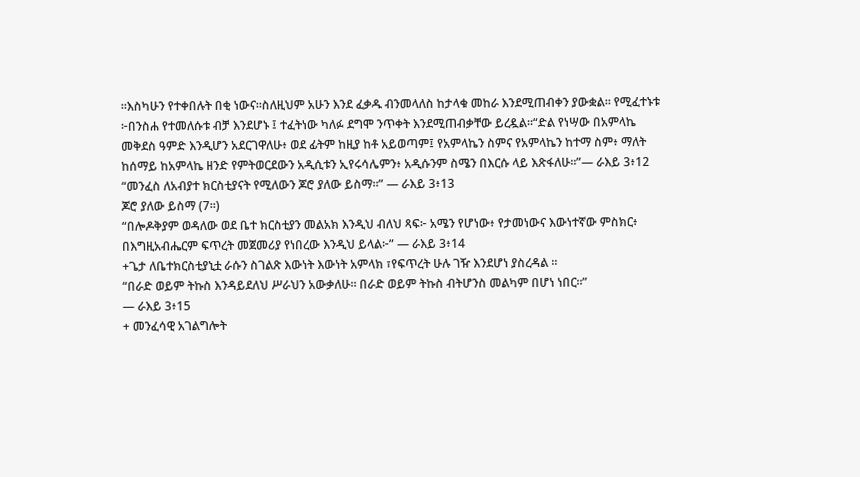።እስካሁን የተቀበሉት በቂ ነውና።ስለዚህም አሁን እንደ ፈቃዱ ብንመላለስ ከታላቁ መከራ እንደሚጠብቀን ያውቋል። የሚፈተኑቱ ፦በንስሐ የተመለሱቱ ብቻ እንደሆኑ ፤ ተፈትነው ካለፉ ደግሞ ንጥቀት እንደሚጠብቃቸው ይረዷል።“ድል የነሣው በአምላኬ መቅደስ ዓምድ እንዲሆን አደርገዋለሁ፥ ወደ ፊትም ከዚያ ከቶ አይወጣም፤ የአምላኬን ስምና የአምላኬን ከተማ ስም፥ ማለት ከሰማይ ከአምላኬ ዘንድ የምትወርደውን አዲሲቱን ኢየሩሳሌምን፥ አዲሱንም ስሜን በእርሱ ላይ እጽፋለሁ።”— ራእይ 3፥12
“መንፈስ ለአብያተ ክርስቲያናት የሚለውን ጆሮ ያለው ይስማ።” — ራእይ 3፥13
ጆሮ ያለው ይስማ (7።)
“በሎዶቅያም ወዳለው ወደ ቤተ ክርስቲያን መልአክ እንዲህ ብለህ ጻፍ፦ አሜን የሆነው፥ የታመነውና እውነተኛው ምስክር፥ በእግዚአብሔርም ፍጥረት መጀመሪያ የነበረው እንዲህ ይላል፦” — ራእይ 3፥14
+ጌታ ለቤተክርስቲያኒቷ ራሱን ስገልጽ እውነት እውነት አምላክ ፣የፍጥረት ሁሉ ገዥ እንደሆነ ያስረዳል ።
“በራድ ወይም ትኩስ እንዳይደለህ ሥራህን አውቃለሁ። በራድ ወይም ትኩስ ብትሆንስ መልካም በሆነ ነበር።”
— ራእይ 3፥15
+ መንፈሳዊ አገልግሎት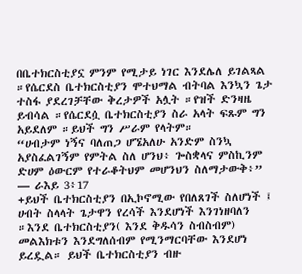በቤተክርስቲያኗ ምንም የሚታይ ነገር እንደሌለ ይገልጻል ።የሴርደስ ቤተክርስቲያን ሞተህማል ብትባል እንኳን ጌታ ተስፋ ያደረገቻቸው ቅረታዎች አሏት ።የዝች ድንዛዜ ይብሳል ።የሴርደሷ ቤተክርስቲያን ስራ አላት ፍጹም ግን አይደለም ።ይህች ግን ሥራም የላትም።
“ሀብታም ነኝና ባለጠጋ ሆኜአለሁ አንድም ስንኳ አያስፈልገኝም የምትል ስለ ሆንህ፥ ጐስቋላና ምስኪንም ድሀም ዕውርም የተራቆትህም መሆንህን ስለማታውቅ፥” — ራእይ 3፥17
+ይህች ቤተክርስቲያን በኢኮኖሚው የበለጸገች ስለሆነች ፤ ሀብት ስላላት ጌታዋን የረሳች እንደሆነች እንገነዘባለን ።እንደ ቤተክርስቲያን( እንደ ቅዱሳን ስብስብም) መልእክቱን እንደግለሰብም የሚንማርባቸው እንደሆነ ይረዷል። ይህች ቤተክርስቲያን ብዙ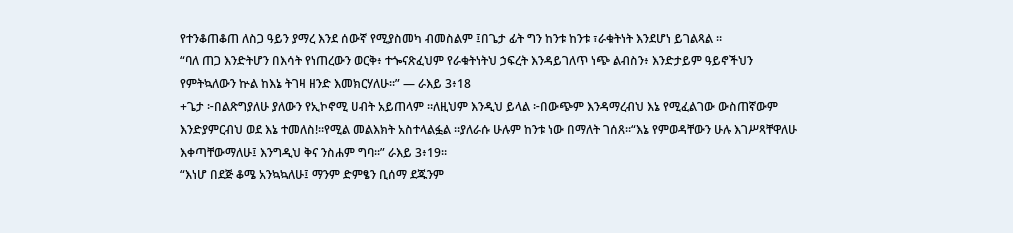የተንቆጠቆጠ ለስጋ ዓይን ያማረ እንደ ሰውኛ የሚያስመካ ብመስልም ፤በጌታ ፊት ግን ከንቱ ከንቱ ፣ራቁትነት እንደሆነ ይገልጻል ።
“ባለ ጠጋ እንድትሆን በእሳት የነጠረውን ወርቅ፥ ተጐናጽፈህም የራቁትነትህ ኃፍረት እንዳይገለጥ ነጭ ልብስን፥ እንድታይም ዓይኖችህን የምትኳለውን ኵል ከእኔ ትገዛ ዘንድ እመክርሃለሁ።” — ራእይ 3፥18
+ጌታ ፦በልጽግያለሁ ያለውን የኢኮኖሚ ሀብት አይጠላም ።ለዚህም እንዲህ ይላል ፦በውጭም እንዳማረብህ እኔ የሚፈልገው ውስጠኛውም እንድያምርብህ ወደ እኔ ተመለስ!።የሚል መልእክት አስተላልፏል ።ያለራሱ ሁሉም ከንቱ ነው በማለት ገሰጸ።“እኔ የምወዳቸውን ሁሉ እገሥጻቸዋለሁ እቀጣቸውማለሁ፤ እንግዲህ ቅና ንስሐም ግባ።” ራእይ 3፥19።
“እነሆ በደጅ ቆሜ አንኳኳለሁ፤ ማንም ድምፄን ቢሰማ ደጁንም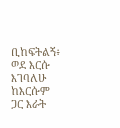ቢከፍትልኝ፥ ወደ እርሱ እገባለሁ ከእርሱም ጋር እራት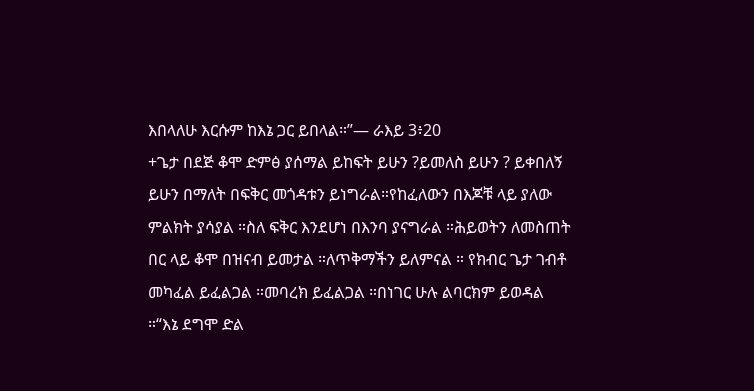እበላለሁ እርሱም ከእኔ ጋር ይበላል።”— ራእይ 3፥20
+ጌታ በደጅ ቆሞ ድምፅ ያሰማል ይከፍት ይሁን ?ይመለስ ይሁን ? ይቀበለኝ ይሁን በማለት በፍቅር መጎዳቱን ይነግራል።የከፈለውን በእጆቹ ላይ ያለው ምልክት ያሳያል ።ስለ ፍቅር እንደሆነ በእንባ ያናግራል ።ሕይወትን ለመስጠት በር ላይ ቆሞ በዝናብ ይመታል ።ለጥቅማችን ይለምናል ። የክብር ጌታ ገብቶ መካፈል ይፈልጋል ።መባረክ ይፈልጋል ።በነገር ሁሉ ልባርክም ይወዳል ።“እኔ ደግሞ ድል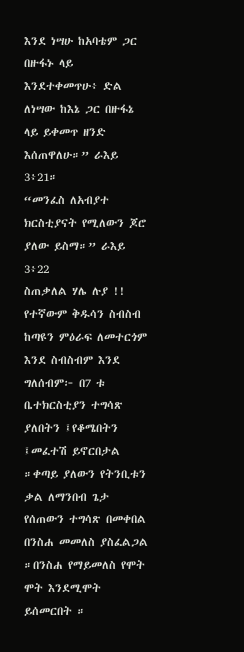እንደ ነሣሁ ከአባቴም ጋር በዙፋኑ ላይ እንደተቀመጥሁ፥ ድል ለነሣው ከእኔ ጋር በዙፋኔ ላይ ይቀመጥ ዘንድ እሰጠዋለሁ።” ራእይ 3፥21።
“መንፈስ ለአብያተ ክርስቲያናት የሚለውን ጆሮ ያለው ይስማ።” ራእይ 3፥22
ስጠቃለል ሃሌ ሉያ !!
የተኛውም ቅዱሳን ስብስብ ከጣዩን ምዕራፍ ለመተርጎም እንደ ስብስብም እንደ ግለሰብም፦ በ7 ቱ ቤተክርስቲያን ተግሳጽ ያለበትን ፤የቆሜበትን ፤መፈተሽ ይኖርበታል ።ቀጣይ ያለውን የትንቢቱን ቃል ለማንበብ ጌታ የሰጠውን ተግሳጽ በመቀበል በንስሐ መመለስ ያስፈልጋል ።በንስሐ የማይመለስ የሞት ሞት እንደሚሞት ይሰመርበት ።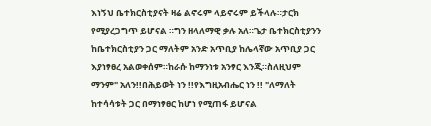እነኝህ ቤተክርስቲያናት ዛሬ ልኖሩም ላይኖሩም ይችላሉ።ታርክ የሚያረጋግጥ ይሆናል ።ግን ዘላለማዊ ቃሉ አለ።ጌታ ቤተክርስቲያንን ከቤተክርስቲያን ጋር ማለትም አንድ አጥቢያ ከሌላኛው አጥቢያ ጋር እያነፃፀረ አልወቀሰም።ከራሱ ከማንነቱ አንፃር እንጂ።ስለዚህም ማንም" አለን!!በሕይወት ነን !!የእግዚአብሔር ነን !! "ለማለት ከተሳሳቱት ጋር በማነፃፀር ከሆነ የሚጠፋ ይሆናል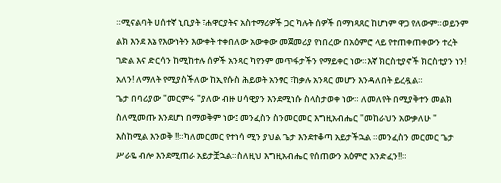።ሚናልባት ሀሰተኛ ኒቢያት ፣ሐዋርያትና አስተማሪዎች ጋር ካሉት ሰዎች በማነጻጸር ከሆነም ዋጋ የለውም።ወይንም ልክ እንደ እኔ የእውነትን እውቀት ተቀበለው አውቀው መጀመሪያ የነበረው በአዕምሮ ላይ የተጠቀጠቀውን ተረት ገድል እና ድርሳን ከሚከተሉ ሰዎች አንጻር ካየንም መጥፋታችን የማይቀር ነው።እኛ ክርስቲያኖች ክርስቲያን ነን! አለን! ለማለት የሚያስችለው ከኢየሱስ ሕይወት አንፃር ፣ከቃሉ አንጻር መሆን እንዳለበት ይረዷል።
ጌታ በባሪያው "መርምሩ "ያለው ብዙ ሀሳዊያን እንደሚነሱ ስላስታወቀ ነው። ለመለየት በሚያቅተን መልክ ስለሚመጡ እንደሆነ በማወቅም ነው፤ መንፈስን ስንመርመር እግዚአብሔር "መከራህን አውቃለሁ " እስከሚል እንወቅ !!።ካለመርመር የተነሳ ሚን ያህል ጌታ እንደተቆጣ አይታችኋል ።መንፈስን መርመር ጌታ ሥራዬ ብሎ እንደሚጠራ አይታቿኋል።ስለዚህ እግዚአብሔር የሰጠውን አዕምሮ አንድፈን!!።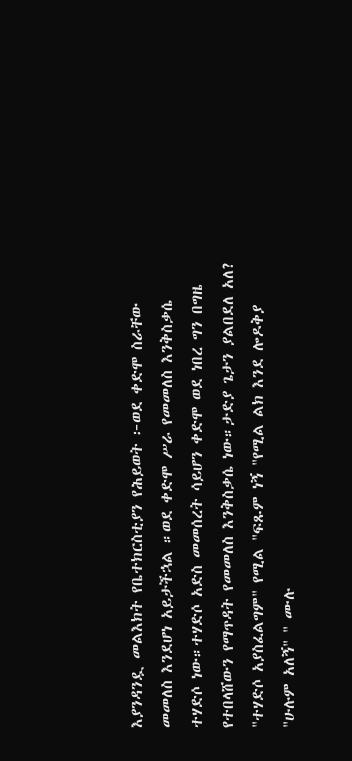እያንዳንዷ መልእክት የቤተክርስቲያን የሕይወት ፦ወደ ቀድሞ ስራቸው መመለስ እንደሆነ አይታችኋል ።ወደ ቀድሞ ሥራ የመመለስ እንቅስቃሴ ተሃድሶ ነው።ተሃድሶ አድስ መመሰረት ሳይሆን ቀድሞ ወደ ነበረ ግን በግዜ የተበላሸውን የማጥዳት የመመለስ እንቅስቃሴ ነው።ታድያ ጌታን ያልበደለ አለ? "ተሃድሶ አያስፈልግም" የሚል "ፍጹም ነኝ "የሚል ልክ እንደ ሎዶቅያ "ሁሉም አለኝ" " ሙሉ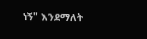ነኝ" እንደማለት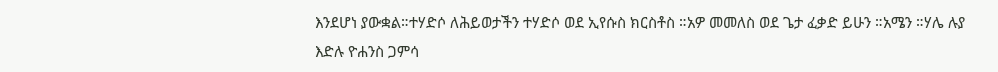እንደሆነ ያውቋል።ተሃድሶ ለሕይወታችን ተሃድሶ ወደ ኢየሱስ ክርስቶስ ።አዎ መመለስ ወደ ጌታ ፈቃድ ይሁን ።አሜን ።ሃሌ ሉያ
እድሉ ዮሐንስ ጋምሳ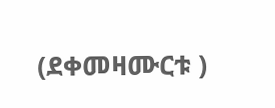(ደቀመዛሙርቱ )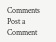Comments
Post a Comment